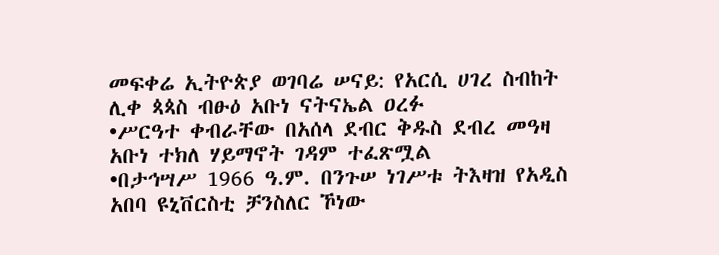መፍቀሬ ኢትዮጵያ ወገባሬ ሠናይ: የአርሲ ሀገረ ስብከት ሊቀ ጳጳስ ብፁዕ አቡነ ናትናኤል ዐረፉ
•ሥርዓተ ቀብራቸው በአሰላ ደብር ቅዱስ ደብረ መዓዛ አቡነ ተክለ ሃይማኖት ገዳም ተፈጽሟል
•በታኅሣሥ 1966 ዓ.ም. በንጉሠ ነገሥቱ ትእዛዝ የአዲስ አበባ ዩኒቨርስቲ ቻንስለር ኾነው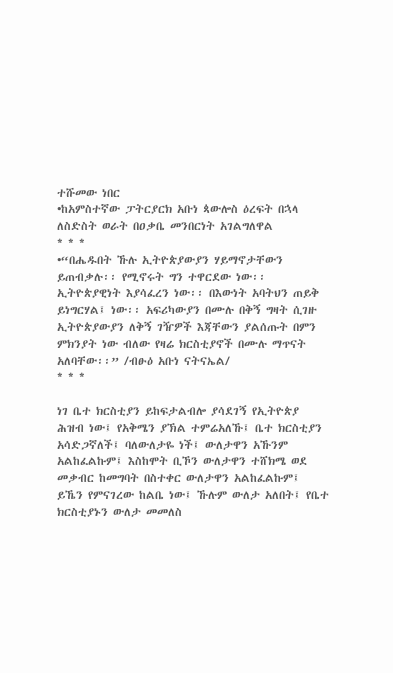ተሹመው ነበር
•ከአምስተኛው ፓትርያርክ አቡነ ጳውሎስ ዕረፍት በኋላ ለስድስት ወራት በዐቃቤ መንበርነት አገልግለዋል
* * *
•“በሔዱበት ኹሉ ኢትዮጵያውያን ሃይማኖታቸውን ይጠብቃሉ፡፡ የሚኖሩት ግን ተዋርደው ነው፡፡ ኢትዮጵያዊነት እያሳፈረን ነው፡፡ በእውነት አባትህን ጠይቅ ይነግርሃል፤ ነው፡፡ አፍሪካውያን በሙሉ በቅኝ ግዛት ሲገዙ ኢትዮጵያውያን ለቅኝ ገዥዎች እጃቸውን ያልሰጡት በምን ምክንያት ነው ብለው የዛሬ ክርስቲያኖች በሙሉ ማጥናት አለባቸው፡፡” /ብፁዕ አቡነ ናትናኤል/
* * *

ነገ ቤተ ክርስቲያን ይከፍታልብሎ ያሳደገኝ የኢትዮጵያ ሕዝብ ነው፤ የአቅሜን ያኽል ተምሬአለኹ፤ ቤተ ክርስቲያን አሳድጋኛለች፤ ባለውለታዬ ነች፤ ውለታዋን አኹንም አልከፈልኩም፤ እስከሞት ቢኾን ውለታዋን ተሸክሜ ወደ መቃብር ከመግባት በስተቀር ውለታዋን አልከፈልኩም፤ ይኼን የምናገረው ከልቤ ነው፤ ኹሉም ውለታ አለበት፤ የቤተ ክርስቲያኑን ውለታ መመለስ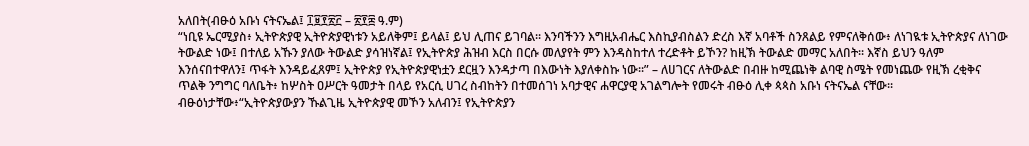አለበት(ብፁዕ አቡነ ናትናኤል፤ ፲፱፻፳፫ – ፳፻፰ ዓ.ም)
“ነቢዩ ኤርሚያስ፥ ኢትዮጵያዊ ኢትዮጵያዊነቱን አይለቅም፤ ይላል፤ ይህ ሊጠና ይገባል፡፡ እንባችንን እግዚአብሔር እስኪያብስልን ድረስ እኛ አባቶች ስንጸልይ የምናለቅሰው፥ ለነገዪቱ ኢትዮጵያና ለነገው ትውልድ ነው፤ በተለይ አኹን ያለው ትውልድ ያሳዝነኛል፤ የኢትዮጵያ ሕዝብ እርስ በርሱ መለያየት ምን እንዳስከተለ ተረድቶት ይኾን? ከዚኽ ትውልድ መማር አለበት፡፡ እኛስ ይህን ዓለም እንሰናበተዋለን፤ ጥፋት እንዳይፈጸም፤ ኢትዮጵያ የኢትዮጵያዊነቷን ደርዟን እንዳታጣ በእውነት እያለቀስኩ ነው፡፡” – ለሀገርና ለትውልድ በብዙ ከሚጨነቅ ልባዊ ስሜት የመነጨው የዚኽ ረቂቅና ጥልቅ ንግግር ባለቤት፥ ከሦስት ዐሥርት ዓመታት በላይ የአርሲ ሀገረ ስብከትን በተመሰገነ አባታዊና ሐዋርያዊ አገልግሎት የመሩት ብፁዕ ሊቀ ጳጳስ አቡነ ናትናኤል ናቸው፡፡
ብፁዕነታቸው፥“ኢትዮጵያውያን ኹልጊዜ ኢትዮጵያዊ መኾን አለብን፤ የኢትዮጵያን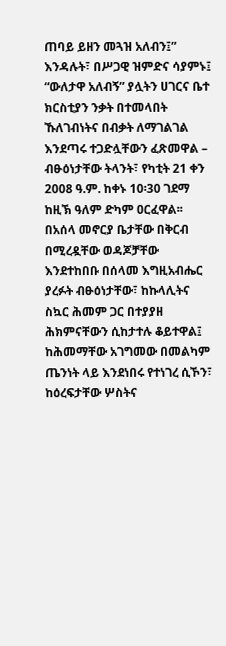ጠባይ ይዘን መጓዝ አለብን፤” እንዳሉት፣ በሥጋዊ ዝምድና ሳያምኑ፤ “ውለታዋ አለብኝ” ያሏትን ሀገርና ቤተ ክርስቲያን ንቃት በተመላበት ኹለገብነትና በብቃት ለማገልገል እንደጣሩ ተጋድሏቸውን ፈጽመዋል – ብፁዕነታቸው ትላንት፣ የካቲት 21 ቀን 2008 ዓ.ም. ከቀኑ 10፡30 ገደማ ከዚኽ ዓለም ድካም ዐርፈዋል፡፡
በአሰላ መኖርያ ቤታቸው በቅርብ በሚረዷቸው ወዳጆቻቸው እንደተከበቡ በሰላመ እግዚአብሔር ያረፉት ብፁዕነታቸው፣ ከኩላሊትና ስኳር ሕመም ጋር በተያያዘ ሕክምናቸውን ሲከታተሉ ቆይተዋል፤ ከሕመማቸው አገግመው በመልካም ጤንነት ላይ እንደነበሩ የተነገረ ሲኾን፣ ከዕረፍታቸው ሦስትና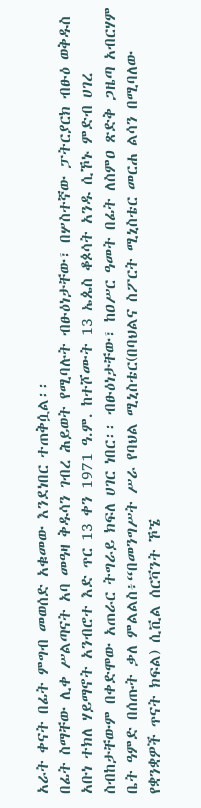አራት ቀናት በፊት ምግብ መወሰድ አቁመው እንደነበር ተጠቅሷል፡፡
በፊት ስማቸው ሊቀ ሥልጣናት አባ መዓዛ ቅዱሳን ገብረ ሕይወት የሚባሉት ብፁዕነታቸው፣ በሦስተኛው ፓትርያርክ ብፁዕ ወቅዱስ አቡነ ተክለ ሃይማኖት አንብሮተ እድ ጥር 13 ቀን 1971 ዓ.ም. ከተሾሙት 13 ኤጴስ ቆጶሳት አንዱ ሲኾኑ ምድብ ሀገረ ስብከታቸውም በቀድሞው አጠራር ትግራይ ክፍለ ሀገር ነበር፡፡ ብፁዕነታቸው፣ ከዐሥር ዓመት በፊት ለስምዐ ጽድቅ ጋዜጣ አብርሃም ቤት ዓምድ በሰጡት ቃለ ምልልስ፥“በመንግሥት ሥራ የባህል ሚኒስቴር(በባህልና ስፖርት ሚኒስቴር መርሐ ልሳን በሚባለው የቋንቋዎች ጥናት ክፍል) ሲቪል ሰርቫንት ኾኜ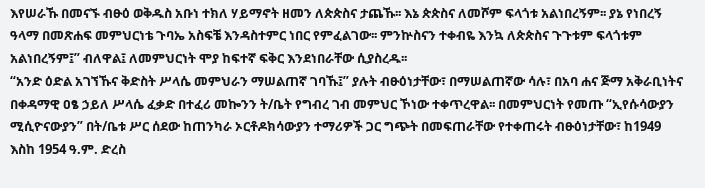እየሠራኹ በመናኙ ብፁዕ ወቅዱስ አቡነ ተክለ ሃይማኖት ዘመን ለጵጵስና ታጨኹ፡፡ እኔ ጵጵስና ለመሾም ፍላጎቱ አልነበረኝም፡፡ ያኔ የነበረኝ ዓላማ በመጽሐፍ መምህርነቴ ጉባኤ አስፍቼ እንዳስተምር ነበር የምፈልገው፡፡ ምንኵስናን ተቀብዬ እንኳ ለጵጵስና ጉጉቱም ፍላጎቱም አልነበረኝም፤” ብለዋል፤ ለመምህርነት ሞያ ከፍተኛ ፍቅር እንደነበራቸው ሲያስረዱ፡፡
“አንድ ዕድል አገኘኹና ቅድስት ሥላሴ መምህራን ማሠልጠኛ ገባኹ፤” ያሉት ብፁዕነታቸው፣ በማሠልጠኛው ሳሉ፣ በአባ ሐና ጅማ አቅራቢነትና በቀዳማዊ ዐፄ ኃይለ ሥላሴ ፈቃድ በተፈሪ መኰንን ት/ቤት የግብረ ገብ መምህር ኾነው ተቀጥረዋል፡፡ በመምህርነት የመጡ “ኢየሱሳውያን ሚሲዮናውያን” በት/ቤቱ ሥር ሰደው ከጠንካራ ኦርቶዶክሳውያን ተማሪዎች ጋር ግጭት በመፍጠራቸው የተቀጠሩት ብፁዕነታቸው፣ ከ1949 እስከ 1954 ዓ.ም. ድረስ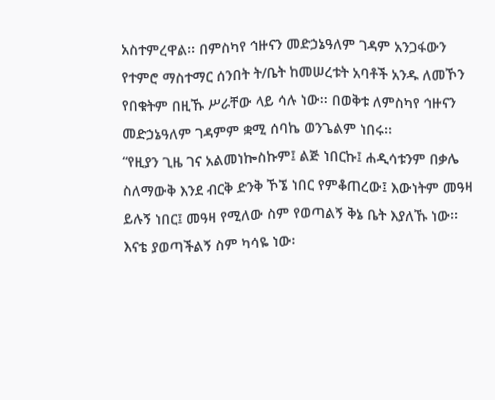አስተምረዋል፡፡ በምስካየ ኅዙናን መድኃኔዓለም ገዳም አንጋፋውን የተምሮ ማስተማር ሰንበት ት/ቤት ከመሠረቱት አባቶች አንዱ ለመኾን የበቁትም በዚኹ ሥራቸው ላይ ሳሉ ነው፡፡ በወቅቱ ለምስካየ ኅዙናን መድኃኔዓለም ገዳምም ቋሚ ሰባኬ ወንጌልም ነበሩ፡፡
“የዚያን ጊዜ ገና አልመነኰስኩም፤ ልጅ ነበርኩ፤ ሐዲሳቱንም በቃሌ ስለማውቅ እንደ ብርቅ ድንቅ ኾኜ ነበር የምቆጠረው፤ እውነትም መዓዛ ይሉኝ ነበር፤ መዓዛ የሚለው ስም የወጣልኝ ቅኔ ቤት እያለኹ ነው፡፡ እናቴ ያወጣችልኝ ስም ካሳዬ ነው፡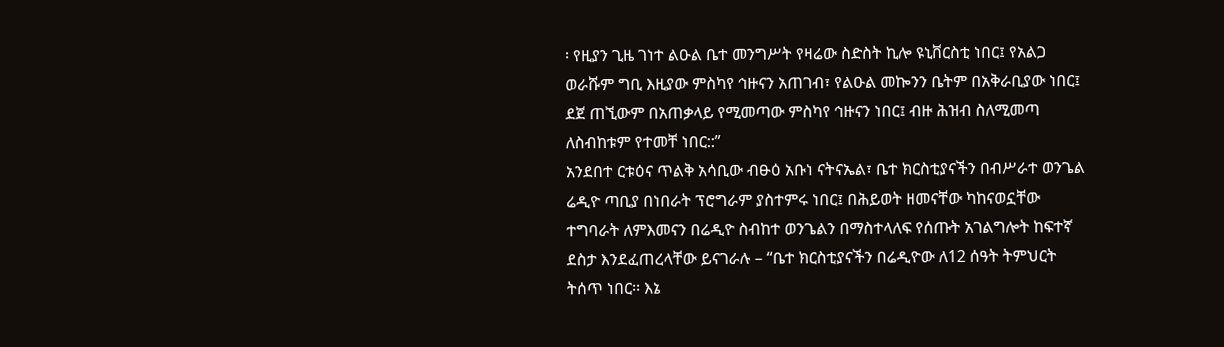፡ የዚያን ጊዜ ገነተ ልዑል ቤተ መንግሥት የዛሬው ስድስት ኪሎ ዩኒቨርስቲ ነበር፤ የአልጋ ወራሹም ግቢ እዚያው ምስካየ ኅዙናን አጠገብ፣ የልዑል መኰንን ቤትም በአቅራቢያው ነበር፤ ደጀ ጠኚውም በአጠቃላይ የሚመጣው ምስካየ ኅዙናን ነበር፤ ብዙ ሕዝብ ስለሚመጣ ለስብከቱም የተመቸ ነበር::”
አንደበተ ርቱዕና ጥልቅ አሳቢው ብፁዕ አቡነ ናትናኤል፣ ቤተ ክርስቲያናችን በብሥራተ ወንጌል ሬዲዮ ጣቢያ በነበራት ፕሮግራም ያስተምሩ ነበር፤ በሕይወት ዘመናቸው ካከናወኗቸው ተግባራት ለምእመናን በሬዲዮ ስብከተ ወንጌልን በማስተላለፍ የሰጡት አገልግሎት ከፍተኛ ደስታ እንደፈጠረላቸው ይናገራሉ – “ቤተ ክርስቲያናችን በሬዲዮው ለ12 ሰዓት ትምህርት ትሰጥ ነበር፡፡ እኔ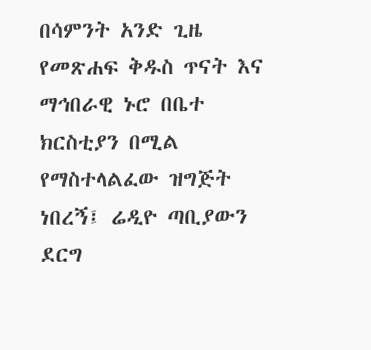በሳምንት አንድ ጊዜ የመጽሐፍ ቅዱስ ጥናት እና ማኅበራዊ ኑሮ በቤተ ክርስቲያን በሚል የማስተላልፈው ዝግጅት ነበረኝ፤ ሬዲዮ ጣቢያውን ደርግ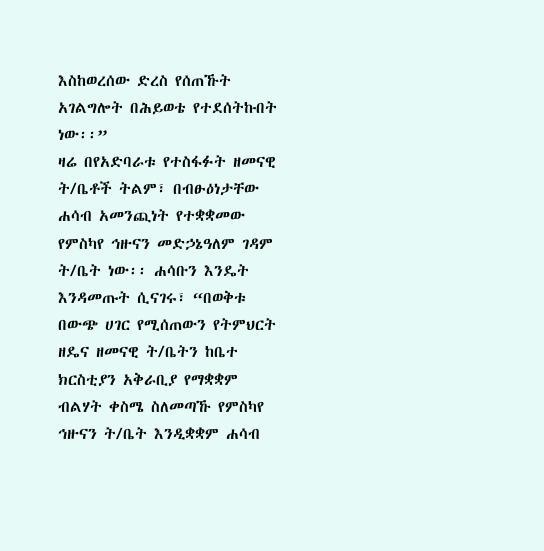እስከወረሰው ድረስ የሰጠኹት አገልግሎት በሕይወቴ የተደሰትኩበት ነው፡፡”
ዛሬ በየአድባራቱ የተስፋፉት ዘመናዊ ት/ቤቶች ትልም፣ በብፁዕነታቸው ሐሳብ አመንጪነት የተቋቋመው የምስካየ ኅዙናን መድኃኔዓለም ገዳም ት/ቤት ነው፡፡ ሐሳቡን እንዴት እንዳመጡት ሲናገሩ፣ “በወቅቱ በውጭ ሀገር የሚሰጠውን የትምህርት ዘዴና ዘመናዊ ት/ቤትን ከቤተ ክርስቲያን አቅራቢያ የማቋቋም ብልሃት ቀስሜ ስለመጣኹ የምስካየ ኅዙናን ት/ቤት እንዲቋቋም ሐሳብ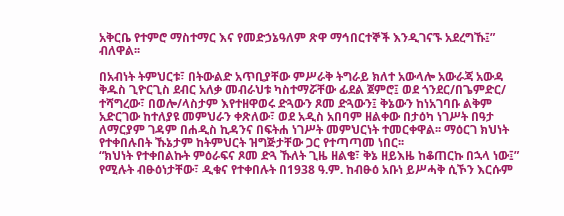አቅርቤ የተምሮ ማስተማር እና የመድኃኔዓለም ጽዋ ማኅበርተኞች እንዲገናኙ አደረግኹ፤” ብለዋል፡፡

በአብነት ትምህርቱ፣ በትውልድ አጥቢያቸው ምሥራቅ ትግራይ ክለተ አውላሎ አውራጃ አውዳ ቅዱስ ጊዮርጊስ ደብር አለቃ መብራህቱ ካስተማሯቸው ፊደል ጀምሮ፤ ወደ ጎንደር/በጌምድር/ ተሻግረው፣ በወሎ/ላስታም እየተዘዋወሩ ድጓውን ጾመ ድጓውን፤ ቅኔውን ከነአገባቡ ልቅም አድርገው ከተለያዩ መምህራን ቀጽለው፣ ወደ አዲስ አበባም ዘልቀው በታዕካ ነገሥት በዓታ ለማርያም ገዳም በሐዲስ ኪዳንና በፍትሐ ነገሥት መምህርነት ተመርቀዋል፡፡ ማዕርገ ክህነት የተቀበሉበት ኹኔታም ከትምህርት ዝግጅታቸው ጋር የተጣጣመ ነበር፡፡
“ክህነት የተቀበልኩት ምዕራፍና ጾመ ድጓ ኹለት ጊዜ ዘልቄ፣ ቅኔ ዘይእዜ ከቆጠርኩ በኋላ ነው፤” የሚሉት ብፁዕነታቸው፣ ዲቁና የተቀበሉት በ1938 ዓ.ም. ከብፁዕ አቡነ ይሥሓቅ ሲኾን እርሱም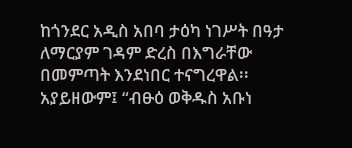ከጎንደር አዲስ አበባ ታዕካ ነገሥት በዓታ ለማርያም ገዳም ድረስ በእግራቸው በመምጣት እንደነበር ተናግረዋል፡፡ አያይዘውም፤ “ብፁዕ ወቅዱስ አቡነ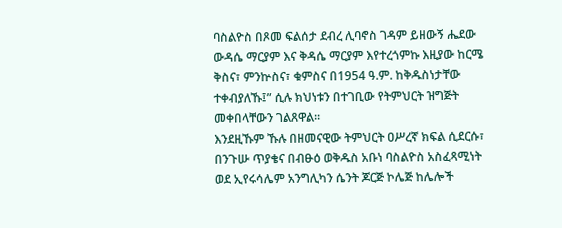ባስልዮስ በጾመ ፍልሰታ ደብረ ሊባኖስ ገዳም ይዘውኝ ሔደው ውዳሴ ማርያም እና ቅዳሴ ማርያም እየተረጎምኩ እዚያው ከርሜ ቅስና፣ ምንኵስና፣ ቁምስና በ1954 ዓ.ም. ከቅዱስነታቸው ተቀብያለኹ፤” ሲሉ ክህነቱን በተገቢው የትምህርት ዝግጅት መቀበላቸውን ገልጸዋል፡፡
እንደዚኹም ኹሉ በዘመናዊው ትምህርት ዐሥረኛ ክፍል ሲደርሱ፣ በንጉሡ ጥያቄና በብፁዕ ወቅዱስ አቡነ ባስልዮስ አስፈጻሚነት ወደ ኢየሩሳሌም አንግሊካን ሴንት ጆርጅ ኮሌጅ ከሌሎች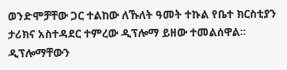ወንድሞቻቸው ጋር ተልከው ለኹለት ዓመት ተኩል የቤተ ክርስቲያን ታሪክና አስተዳደር ተምረው ዲፕሎማ ይዘው ተመልሰዋል፡፡ ዲፕሎማቸውን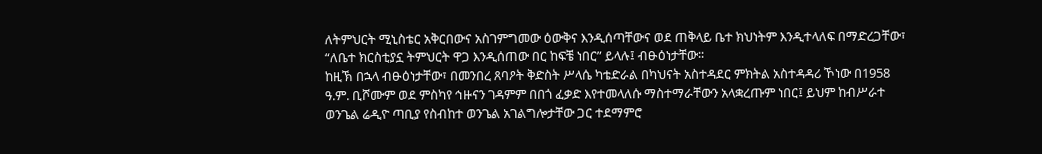ለትምህርት ሚኒስቴር አቅርበውና አስገምግመው ዕውቅና እንዲሰጣቸውና ወደ ጠቅላይ ቤተ ክህነትም እንዲተላለፍ በማድረጋቸው፣ “ለቤተ ክርስቲያኗ ትምህርት ዋጋ እንዲሰጠው በር ከፍቼ ነበር” ይላሉ፤ ብፁዕነታቸው፡፡
ከዚኽ በኋላ ብፁዕነታቸው፣ በመንበረ ጸባዖት ቅድስት ሥላሴ ካቴድራል በካህናት አስተዳደር ምክትል አስተዳዳሪ ኾነው በ1958 ዓ.ም. ቢሾሙም ወደ ምስካየ ኅዙናን ገዳምም በበጎ ፈቃድ እየተመላለሱ ማስተማራቸውን አላቋረጡም ነበር፤ ይህም ከብሥራተ ወንጌል ሬዲዮ ጣቢያ የስብከተ ወንጌል አገልግሎታቸው ጋር ተደማምሮ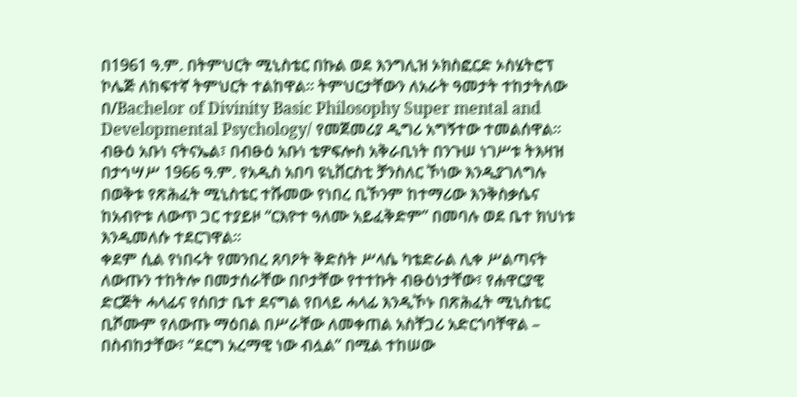በ1961 ዓ.ም. በትምህርት ሚኒስቴር በኩል ወደ እንግሊዝ ኦክስፎርድ ኦስሄትሮፕ ኮሌጅ ለከፍተኛ ትምህርት ተልከዋል፡፡ ትምህርታቸውን ለአራት ዓመታት ተከታትለው በ/Bachelor of Divinity Basic Philosophy Super mental and Developmental Psychology/ የመጀመሪያ ዲግሪ አግኝተው ተመልሰዋል፡፡
ብፁዕ አቡነ ናትናኤል፣ በብፁዕ አቡነ ቴዎፍሎስ አቅራቢነት በንጉሠ ነገሥቱ ትእዛዝ በታኅሣሥ 1966 ዓ.ም. የአዲስ አበባ ዩኒቨርስቲ ቻንስለር ኾነው እንዲያገለግሉ በወቅቱ የጽሕፈት ሚኒስቴር ተሹመው የነበረ ቢኾንም ከተማሪው እንቅስቃሴና ከአብዮቱ ለውጥ ጋር ተያይዞ “ርእዮተ ዓለሙ አይፈቅድም” በመባሉ ወደ ቤተ ክህነቱ እንዲመለሱ ተደርገዋል፡፡
ቀደም ሲል የነበሩት የመንበረ ጸባዖት ቅድስት ሥላሴ ካቴድራል ሊቀ ሥልጣናት ለውጡን ተከትሎ በመታሰራቸው በቦታቸው የተተኩት ብፁዕነታቸው፣ የሐዋርያዊ ድርጅት ሓላፊና የሰበታ ቤተ ደናግል የበላይ ሓላፊ እንዲኾኑ በጽሕፈት ሚኒስቴር ቢሾሙም የለውጡ ማዕበል በሥራቸው ለመቀጠል አስቸጋሪ አድርጎባቸዋል – በስብከታቸው፣ “ደርግ አረማዊ ነው ብሏል” በሚል ተከሠው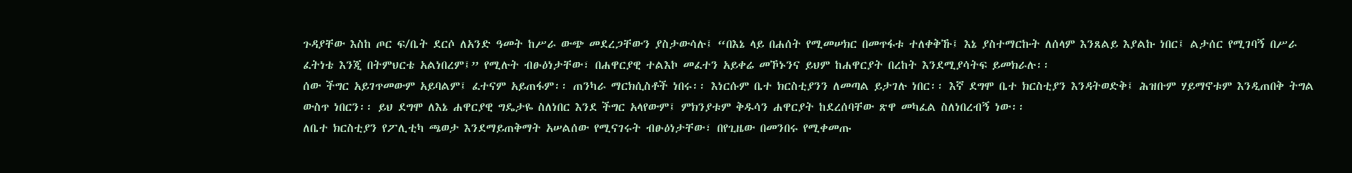ጉዳያቸው እስከ ጦር ፍ/ቤት ደርሶ ለአንድ ዓመት ከሥራ ውጭ መደረጋቸውን ያስታውሳሉ፤ “በእኔ ላይ በሐሰት የሚመሠክር በመጥፋቱ ተለቀቅኹ፤ እኔ ያስተማርኩት ለሰላም እንጸልይ እያልኩ ነበር፤ ልታሰር የሚገባኝ በሥራ ፈትነቴ እንጂ በትምህርቴ አልነበረም፤” የሚሉት ብፁዕነታቸው፣ በሐዋርያዊ ተልእኮ መፈተን አይቀሬ መኾኑንና ይህም ከሐዋርያት በረከት እንደሚያሳትፍ ይመክራሉ፡፡
ሰው ችግር አይገጥመውም አይባልም፤ ፈተናም አይጠፋም፡፡ ጠንካራ ማርክሲስቶች ነበሩ፡፡ እነርሱም ቤተ ክርስቲያንን ለመጣል ይታገሉ ነበር፡፡ እኛ ደግሞ ቤተ ክርስቲያን እንዳትወድቅ፤ ሕዝቡም ሃይማኖቱም እንዲጠበቅ ትግል ውስጥ ነበርን፡፡ ይህ ደግሞ ለእኔ ሐዋርያዊ ግዴታዬ ስለነበር እንደ ችግር አላየውም፤ ምክንያቱም ቅዱሳን ሐዋርያት ከደረሰባቸው ጽዋ መካፈል ስለነበረብኝ ነው፡፡
ለቤተ ክርስቲያን የፖሊቲካ ጫወታ እንደማይጠቅማት አሠልሰው የሚናገሩት ብፁዕነታቸው፣ በየጊዜው በመንበሩ የሚቀመጡ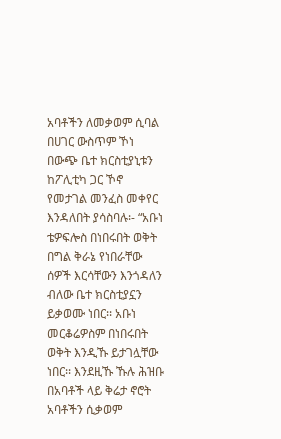አባቶችን ለመቃወም ሲባል በሀገር ውስጥም ኾነ በውጭ ቤተ ክርስቲያኒቱን ከፖሊቲካ ጋር ኾኖ የመታገል መንፈስ መቀየር እንዳለበት ያሳስባሉ፡- “አቡነ ቴዎፍሎስ በነበሩበት ወቅት በግል ቅራኔ የነበራቸው ሰዎች እርሳቸውን እንጎዳለን ብለው ቤተ ክርስቲያኗን ይቃወሙ ነበር፡፡ አቡነ መርቆሬዎስም በነበሩበት ወቅት እንዲኹ ይታገሏቸው ነበር፡፡ እንደዚኹ ኹሉ ሕዝቡ በአባቶች ላይ ቅሬታ ኖሮት አባቶችን ሲቃወም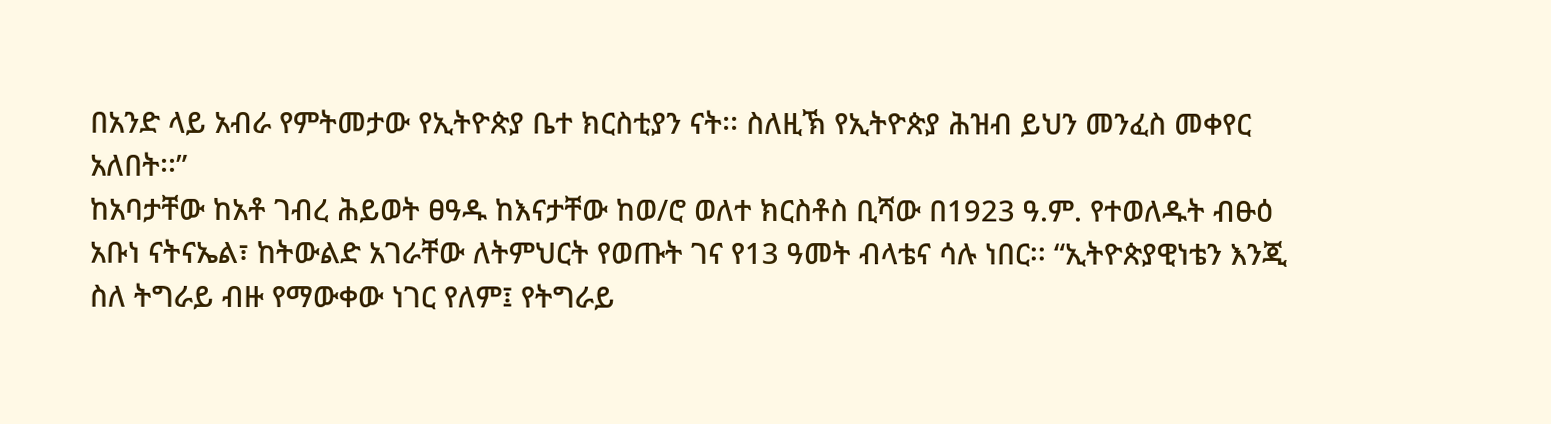በአንድ ላይ አብራ የምትመታው የኢትዮጵያ ቤተ ክርስቲያን ናት፡፡ ስለዚኽ የኢትዮጵያ ሕዝብ ይህን መንፈስ መቀየር አለበት፡፡”
ከአባታቸው ከአቶ ገብረ ሕይወት ፀዓዱ ከእናታቸው ከወ/ሮ ወለተ ክርስቶስ ቢሻው በ1923 ዓ.ም. የተወለዱት ብፁዕ አቡነ ናትናኤል፣ ከትውልድ አገራቸው ለትምህርት የወጡት ገና የ13 ዓመት ብላቴና ሳሉ ነበር፡፡ “ኢትዮጵያዊነቴን እንጂ ስለ ትግራይ ብዙ የማውቀው ነገር የለም፤ የትግራይ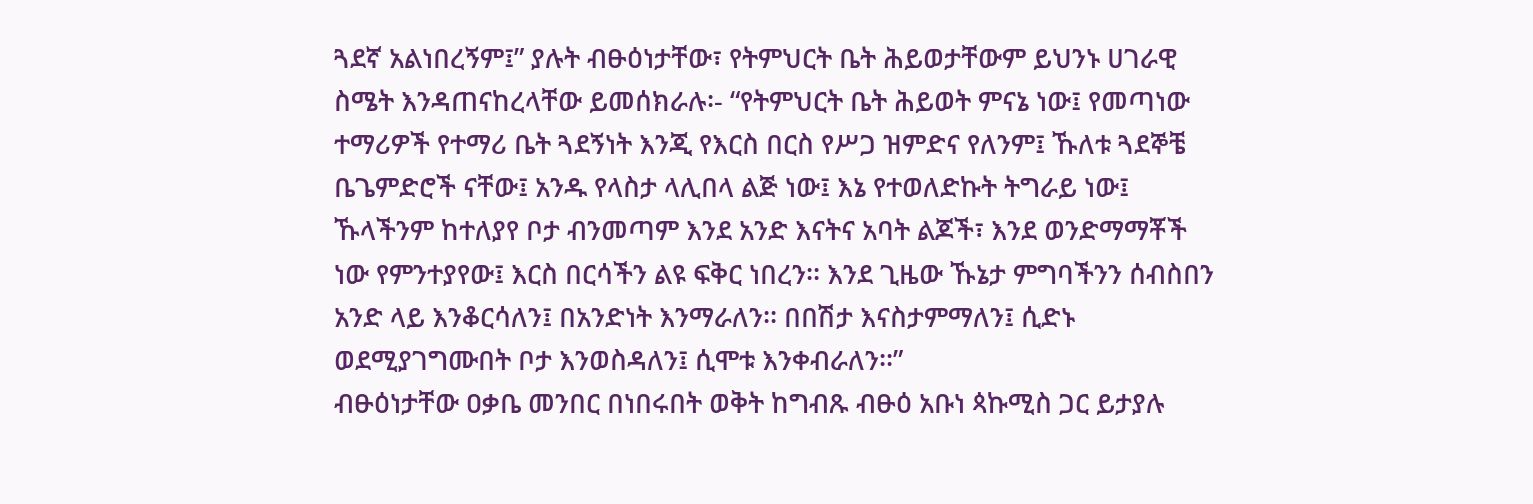ጓደኛ አልነበረኝም፤” ያሉት ብፁዕነታቸው፣ የትምህርት ቤት ሕይወታቸውም ይህንኑ ሀገራዊ ስሜት እንዳጠናከረላቸው ይመሰክራሉ፡- “የትምህርት ቤት ሕይወት ምናኔ ነው፤ የመጣነው ተማሪዎች የተማሪ ቤት ጓደኝነት እንጂ የእርስ በርስ የሥጋ ዝምድና የለንም፤ ኹለቱ ጓደኞቼ ቤጌምድሮች ናቸው፤ አንዱ የላስታ ላሊበላ ልጅ ነው፤ እኔ የተወለድኩት ትግራይ ነው፤ ኹላችንም ከተለያየ ቦታ ብንመጣም እንደ አንድ እናትና አባት ልጆች፣ እንደ ወንድማማቾች ነው የምንተያየው፤ እርስ በርሳችን ልዩ ፍቅር ነበረን፡፡ እንደ ጊዜው ኹኔታ ምግባችንን ሰብስበን አንድ ላይ እንቆርሳለን፤ በአንድነት እንማራለን፡፡ በበሽታ እናስታምማለን፤ ሲድኑ ወደሚያገግሙበት ቦታ እንወስዳለን፤ ሲሞቱ እንቀብራለን፡፡”
ብፁዕነታቸው ዐቃቤ መንበር በነበሩበት ወቅት ከግብጹ ብፁዕ አቡነ ጳኩሚስ ጋር ይታያሉ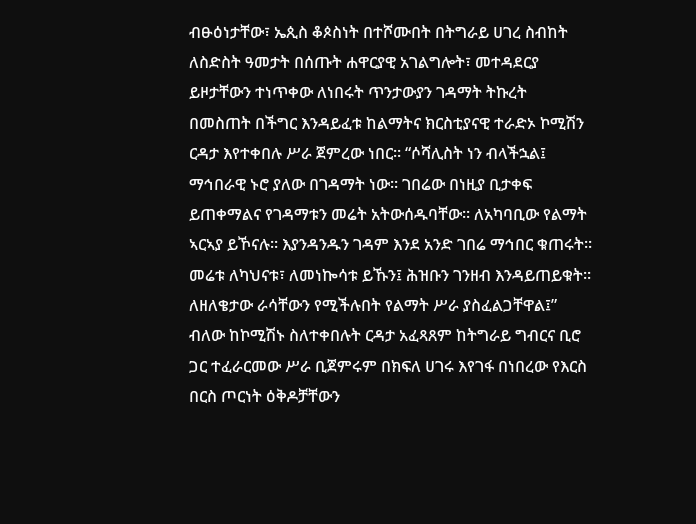ብፁዕነታቸው፣ ኤጲስ ቆጶስነት በተሾሙበት በትግራይ ሀገረ ስብከት ለስድስት ዓመታት በሰጡት ሐዋርያዊ አገልግሎት፣ መተዳደርያ ይዞታቸውን ተነጥቀው ለነበሩት ጥንታውያን ገዳማት ትኩረት በመስጠት በችግር እንዳይፈቱ ከልማትና ክርስቲያናዊ ተራድኦ ኮሚሽን ርዳታ እየተቀበሉ ሥራ ጀምረው ነበር፡፡ “ሶሻሊስት ነን ብላችኋል፤ ማኅበራዊ ኑሮ ያለው በገዳማት ነው፡፡ ገበሬው በነዚያ ቢታቀፍ ይጠቀማልና የገዳማቱን መሬት አትውሰዱባቸው፡፡ ለአካባቢው የልማት ኣርኣያ ይኾናሉ፡፡ እያንዳንዱን ገዳም እንደ አንድ ገበሬ ማኅበር ቁጠሩት፡፡ መሬቱ ለካህናቱ፣ ለመነኰሳቱ ይኹን፤ ሕዝቡን ገንዘብ እንዳይጠይቁት፡፡ ለዘለቄታው ራሳቸውን የሚችሉበት የልማት ሥራ ያስፈልጋቸዋል፤” ብለው ከኮሚሽኑ ስለተቀበሉት ርዳታ አፈጻጸም ከትግራይ ግብርና ቢሮ ጋር ተፈራርመው ሥራ ቢጀምሩም በክፍለ ሀገሩ እየገፋ በነበረው የእርስ በርስ ጦርነት ዕቅዶቻቸውን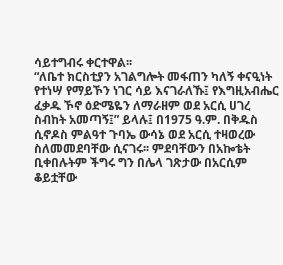ሳይተግብሩ ቀርተዋል፡፡
“ለቤተ ክርስቲያን አገልግሎት መፋጠን ካለኝ ቀናዒነት የተነሣ የማይኾን ነገር ሳይ እናገራለኹ፤ የእግዚአብሔር ፈቃዱ ኾኖ ዕድሜዬን ለማራዘም ወደ አርሲ ሀገረ ስብከት አመጣኝ፤” ይላሉ፤ በ1975 ዓ.ም. በቅዱስ ሲኖዶስ ምልዓተ ጉባኤ ውሳኔ ወደ አርሲ ተዛወረው ስለመመደባቸው ሲናገሩ፡፡ ምደባቸውን በአኰቴት ቢቀበሉትም ችግሩ ግን በሌላ ገጽታው በአርሲም ቆይቷቸው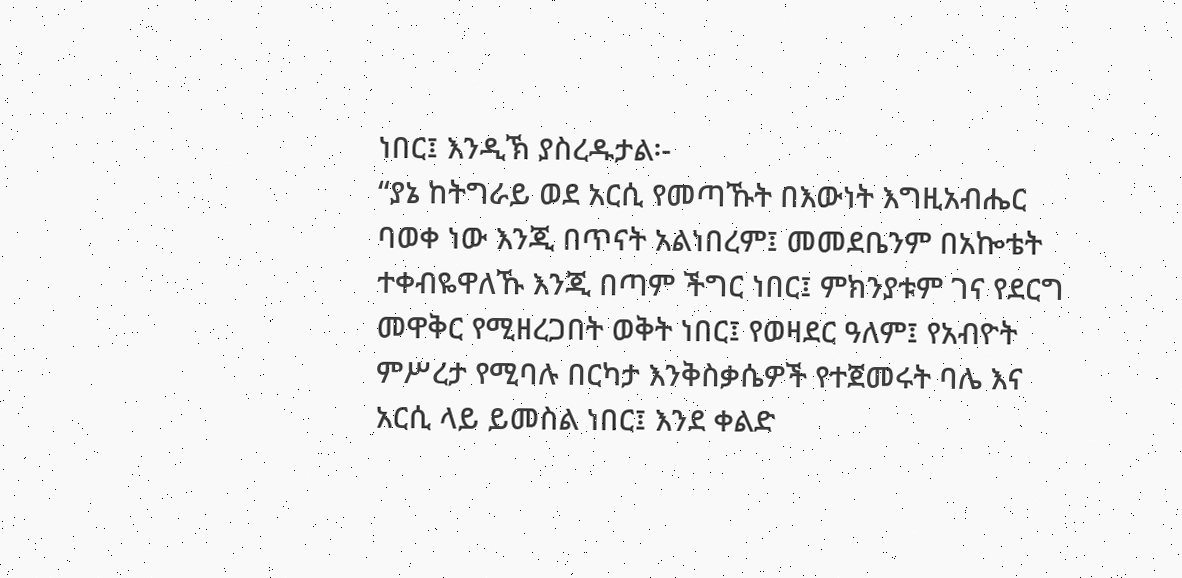ነበር፤ እንዲኽ ያስረዱታል፡-
“ያኔ ከትግራይ ወደ አርሲ የመጣኹት በእውነት እግዚአብሔር ባወቀ ነው እንጂ በጥናት አልነበረም፤ መመደቤንም በአኰቴት ተቀብዬዋለኹ እንጂ በጣም ችግር ነበር፤ ምክንያቱም ገና የደርግ መዋቅር የሚዘረጋበት ወቅት ነበር፤ የወዛደር ዓለም፤ የአብዮት ምሥረታ የሚባሉ በርካታ እንቅስቃሴዎች የተጀመሩት ባሌ እና አርሲ ላይ ይመስል ነበር፤ እንደ ቀልድ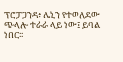ፕሮፓጋንዳ፥ ሌኒን የተወለደው ጭላሎ ተራራ ላይ ነው፤ ይባል ነበር፡፡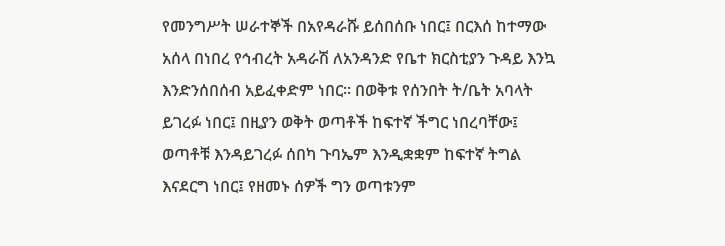የመንግሥት ሠራተኞች በአየዳራሹ ይሰበሰቡ ነበር፤ በርእሰ ከተማው አሰላ በነበረ የኅብረት አዳራሽ ለአንዳንድ የቤተ ክርስቲያን ጉዳይ እንኳ እንድንሰበሰብ አይፈቀድም ነበር፡፡ በወቅቱ የሰንበት ት/ቤት አባላት ይገረፉ ነበር፤ በዚያን ወቅት ወጣቶች ከፍተኛ ችግር ነበረባቸው፤ ወጣቶቹ እንዳይገረፉ ሰበካ ጉባኤም እንዲቋቋም ከፍተኛ ትግል እናደርግ ነበር፤ የዘመኑ ሰዎች ግን ወጣቱንም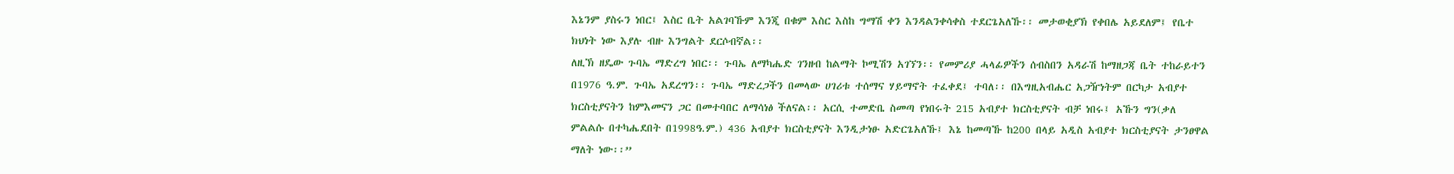እኔንም ያስሩን ነበር፤ እስር ቤት አልገባኹም እንጂ በቁም እስር እስከ ግማሽ ቀን እንዳልንቀሳቀስ ተደርጌአለኹ፡፡ መታወቂያኽ የቀበሌ አይደለም፤ የቤተ ክህነት ነው እያሉ ብዙ እንግልት ደርሶብኛል፡፡
ለዚኽ ዘዴው ጉባኤ ማድረግ ነበር፡፡ ጉባኤ ለማካሔድ ገንዘብ ከልማት ኮሚሽን አገኘን፡፡ የመምሪያ ሓላፊዎችን ሰብስበን አዳራሽ ከማዘጋጃ ቤት ተከራይተን በ1976 ዓ.ም. ጉባኤ አደረግን፡፡ ጉባኤ ማድረጋችን በመላው ሀገሪቱ ተሰማና ሃይማኖት ተፈቀደ፤ ተባለ፡፡ በእግዚአብሔር አጋዥነትም በርካታ አብያተ ክርስቲያናትን ከምእመናን ጋር በመተባበር ለማሳነፅ ችለናል፡፡ አርሲ ተመድቤ ስመጣ የነበሩት 215 አብያተ ክርስቲያናት ብቻ ነበሩ፤ አኹን ግን(ቃለ ምልልሱ በተካሔደበት በ1998ዓ.ም.) 436 አብያተ ክርስቲያናት እንዲታነፁ አድርጌአለኹ፤ እኔ ከመጣኹ ከ200 በላይ አዲስ አብያተ ክርስቲያናት ታንፀዋል ማለት ነው፡፡”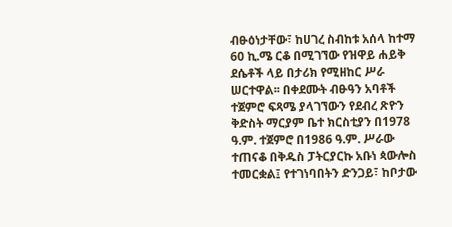ብፁዕነታቸው፣ ከሀገረ ስብከቱ አሰላ ከተማ 60 ኪ.ሜ ርቆ በሚገኘው የዝዋይ ሐይቅ ደሴቶች ላይ በታሪክ የሚዘከር ሥራ ሠርተዋል፡፡ በቀደሙት ብፁዓን አባቶች ተጀምሮ ፍጻሜ ያላገኘውን የደብረ ጽዮን ቅድስት ማርያም ቤተ ክርስቲያን በ1978 ዓ.ም. ተጀምሮ በ1986 ዓ.ም. ሥራው ተጠናቆ በቅዱስ ፓትርያርኩ አቡነ ጳውሎስ ተመርቋል፤ የተገነባበትን ድንጋይ፣ ከቦታው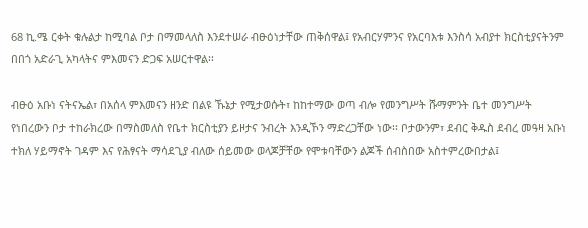68 ኪ.ሜ ርቀት ቁሉልታ ከሚባል ቦታ በማመላለስ እንደተሠራ ብፁዕነታቸው ጠቅሰዋል፤ የአብርሃምንና የአርባእቱ እንስሳ አብያተ ክርስቲያናትንም በበጎ አድራጊ አካላትና ምእመናን ድጋፍ አሠርተዋል፡፡

ብፁዕ አቡነ ናትናኤል፣ በአሰላ ምእመናን ዘንድ በልዩ ኹኔታ የሚታወሱት፣ ከከተማው ወጣ ብሎ የመንግሥት ሹማምንት ቤተ መንግሥት የነበረውን ቦታ ተከራክረው በማስመለስ የቤተ ክርስቲያን ይዞታና ንብረት እንዲኾን ማድረጋቸው ነው፡፡ ቦታውንም፣ ደብር ቅዱስ ደብረ መዓዛ አቡነ ተክለ ሃይማኖት ገዳም እና የሕፃናት ማሳደጊያ ብለው ሰይመው ወላጆቻቸው የሞቱባቸውን ልጆች ሰብስበው አስተምረውበታል፤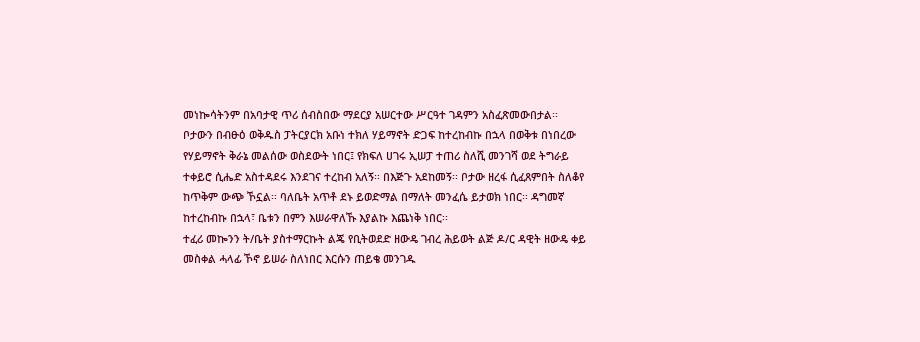መነኰሳትንም በአባታዊ ጥሪ ሰብስበው ማደርያ አሠርተው ሥርዓተ ገዳምን አስፈጽመውበታል፡፡
ቦታውን በብፁዕ ወቅዱስ ፓትርያርክ አቡነ ተክለ ሃይማኖት ድጋፍ ከተረከብኩ በኋላ በወቅቱ በነበረው የሃይማኖት ቅራኔ መልሰው ወስደውት ነበር፤ የክፍለ ሀገሩ ኢሠፓ ተጠሪ ስለሺ መንገሻ ወደ ትግራይ ተቀይሮ ሲሔድ አስተዳደሩ እንደገና ተረከብ አለኝ፡፡ በእጅጉ አደከመኝ፡፡ ቦታው ዘረፋ ሲፈጸምበት ስለቆየ ከጥቅም ውጭ ኾኗል፡፡ ባለቤት አጥቶ ደኑ ይወድማል በማለት መንፈሴ ይታወክ ነበር፡፡ ዳግመኛ ከተረከብኩ በኋላ፣ ቤቱን በምን እሠራዋለኹ እያልኩ እጨነቅ ነበር፡፡
ተፈሪ መኰንን ት/ቤት ያስተማርኩት ልጄ የቢትወደድ ዘውዴ ገብረ ሕይወት ልጅ ዶ/ር ዳዊት ዘውዴ ቀይ መስቀል ሓላፊ ኾኖ ይሠራ ስለነበር እርሱን ጠይቄ መንገዱ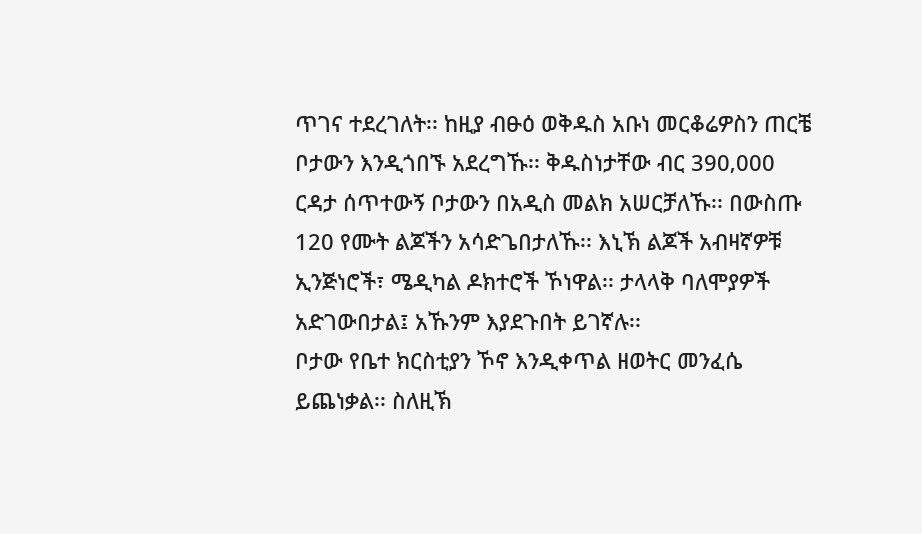ጥገና ተደረገለት፡፡ ከዚያ ብፁዕ ወቅዱስ አቡነ መርቆሬዎስን ጠርቼ ቦታውን እንዲጎበኙ አደረግኹ፡፡ ቅዱስነታቸው ብር 390‚000 ርዳታ ሰጥተውኝ ቦታውን በአዲስ መልክ አሠርቻለኹ፡፡ በውስጡ 120 የሙት ልጆችን አሳድጌበታለኹ፡፡ እኒኽ ልጆች አብዛኛዎቹ ኢንጅነሮች፣ ሜዲካል ዶክተሮች ኾነዋል፡፡ ታላላቅ ባለሞያዎች አድገውበታል፤ አኹንም እያደጉበት ይገኛሉ፡፡
ቦታው የቤተ ክርስቲያን ኾኖ እንዲቀጥል ዘወትር መንፈሴ ይጨነቃል፡፡ ስለዚኽ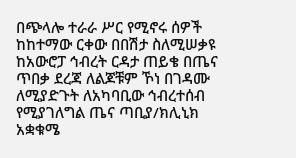በጭላሎ ተራራ ሥር የሚኖሩ ሰዎች ከከተማው ርቀው በበሽታ ስለሚሠቃዩ ከአውሮፓ ኅብረት ርዳታ ጠይቄ በጤና ጥበቃ ደረጃ ለልጆቹም ኾነ በገዳሙ ለሚያድጉት ለአካባቢው ኅብረተሰብ የሚያገለግል ጤና ጣቢያ/ክሊኒክ አቋቁሜ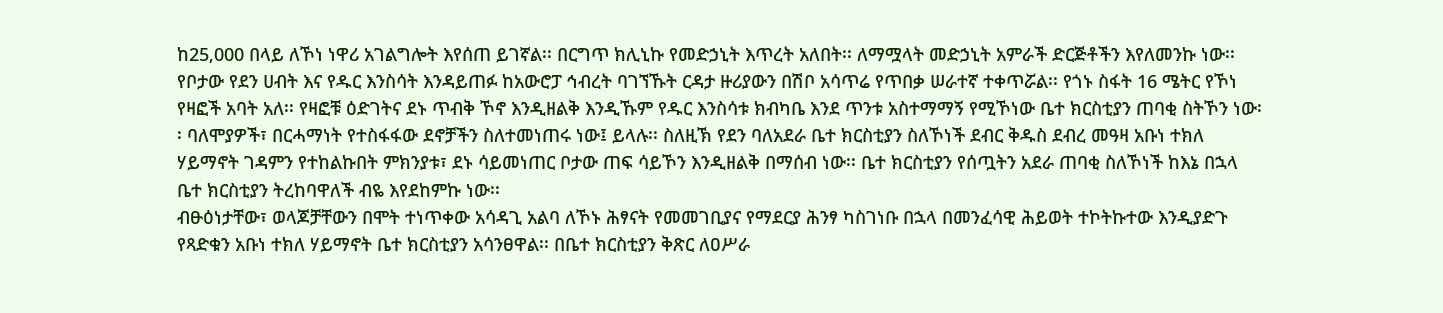ከ25‚000 በላይ ለኾነ ነዋሪ አገልግሎት እየሰጠ ይገኛል፡፡ በርግጥ ክሊኒኩ የመድኃኒት እጥረት አለበት፡፡ ለማሟላት መድኃኒት አምራች ድርጅቶችን እየለመንኩ ነው፡፡
የቦታው የደን ሀብት እና የዱር እንስሳት እንዳይጠፉ ከአውሮፓ ኅብረት ባገኘኹት ርዳታ ዙሪያውን በሽቦ አሳጥሬ የጥበቃ ሠራተኛ ተቀጥሯል፡፡ የጎኑ ስፋት 16 ሜትር የኾነ የዛፎች አባት አለ፡፡ የዛፎቹ ዕድገትና ደኑ ጥብቅ ኾኖ እንዲዘልቅ እንዲኹም የዱር እንስሳቱ ክብካቤ እንደ ጥንቱ አስተማማኝ የሚኾነው ቤተ ክርስቲያን ጠባቂ ስትኾን ነው፡፡ ባለሞያዎች፣ በርሓማነት የተስፋፋው ደኖቻችን ስለተመነጠሩ ነው፤ ይላሉ፡፡ ስለዚኽ የደን ባለአደራ ቤተ ክርስቲያን ስለኾነች ደብር ቅዱስ ደብረ መዓዛ አቡነ ተክለ ሃይማኖት ገዳምን የተከልኩበት ምክንያቱ፣ ደኑ ሳይመነጠር ቦታው ጠፍ ሳይኾን እንዲዘልቅ በማሰብ ነው፡፡ ቤተ ክርስቲያን የሰጧትን አደራ ጠባቂ ስለኾነች ከእኔ በኋላ ቤተ ክርስቲያን ትረከባዋለች ብዬ እየደከምኩ ነው፡፡
ብፁዕነታቸው፣ ወላጆቻቸውን በሞት ተነጥቀው አሳዳጊ አልባ ለኾኑ ሕፃናት የመመገቢያና የማደርያ ሕንፃ ካስገነቡ በኋላ በመንፈሳዊ ሕይወት ተኮትኩተው እንዲያድጉ የጻድቁን አቡነ ተክለ ሃይማኖት ቤተ ክርስቲያን አሳንፀዋል፡፡ በቤተ ክርስቲያን ቅጽር ለዐሥራ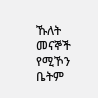ኹለት መናኞች የሚኾን ቤትም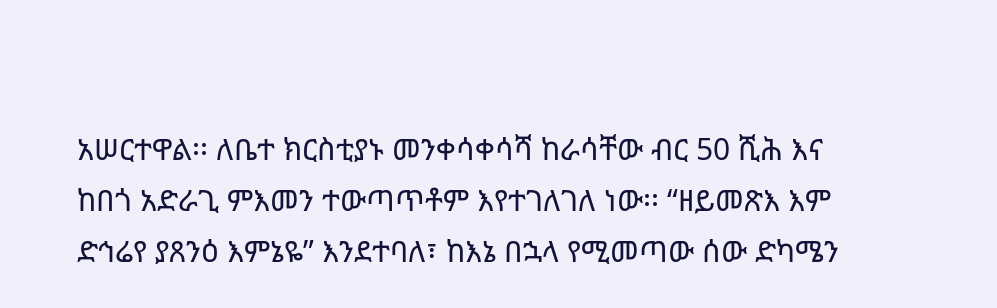አሠርተዋል፡፡ ለቤተ ክርስቲያኑ መንቀሳቀሳሻ ከራሳቸው ብር 50 ሺሕ እና ከበጎ አድራጊ ምእመን ተውጣጥቶም እየተገለገለ ነው፡፡ “ዘይመጽእ እም ድኅሬየ ያጸንዕ እምኔዬ” እንደተባለ፣ ከእኔ በኋላ የሚመጣው ሰው ድካሜን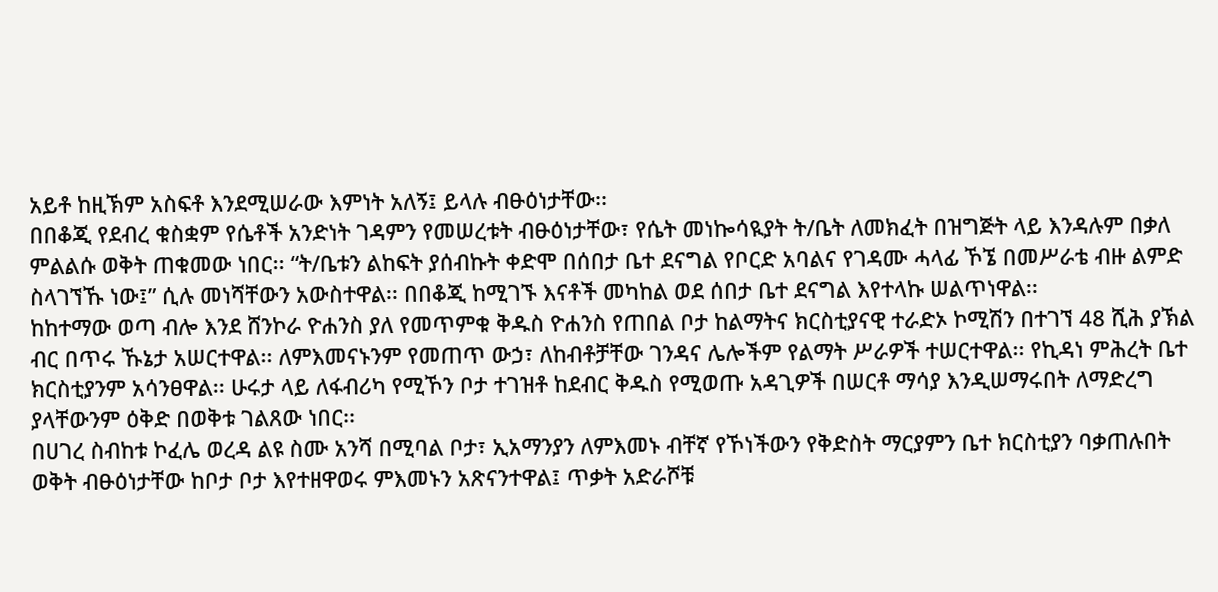አይቶ ከዚኽም አስፍቶ እንደሚሠራው እምነት አለኝ፤ ይላሉ ብፁዕነታቸው፡፡
በበቆጂ የደብረ ቁስቋም የሴቶች አንድነት ገዳምን የመሠረቱት ብፁዕነታቸው፣ የሴት መነኰሳዪያት ት/ቤት ለመክፈት በዝግጅት ላይ እንዳሉም በቃለ ምልልሱ ወቅት ጠቁመው ነበር፡፡ “ት/ቤቱን ልከፍት ያሰብኩት ቀድሞ በሰበታ ቤተ ደናግል የቦርድ አባልና የገዳሙ ሓላፊ ኾኜ በመሥራቴ ብዙ ልምድ ስላገኘኹ ነው፤” ሲሉ መነሻቸውን አውስተዋል፡፡ በበቆጂ ከሚገኙ እናቶች መካከል ወደ ሰበታ ቤተ ደናግል እየተላኩ ሠልጥነዋል፡፡
ከከተማው ወጣ ብሎ እንደ ሸንኮራ ዮሐንስ ያለ የመጥምቁ ቅዱስ ዮሐንስ የጠበል ቦታ ከልማትና ክርስቲያናዊ ተራድኦ ኮሚሽን በተገኘ 48 ሺሕ ያኽል ብር በጥሩ ኹኔታ አሠርተዋል፡፡ ለምእመናኑንም የመጠጥ ውኃ፣ ለከብቶቻቸው ገንዳና ሌሎችም የልማት ሥራዎች ተሠርተዋል፡፡ የኪዳነ ምሕረት ቤተ ክርስቲያንም አሳንፀዋል፡፡ ሁሩታ ላይ ለፋብሪካ የሚኾን ቦታ ተገዝቶ ከደብር ቅዱስ የሚወጡ አዳጊዎች በሠርቶ ማሳያ እንዲሠማሩበት ለማድረግ ያላቸውንም ዕቅድ በወቅቱ ገልጸው ነበር፡፡
በሀገረ ስብከቱ ኮፈሌ ወረዳ ልዩ ስሙ አንሻ በሚባል ቦታ፣ ኢአማንያን ለምእመኑ ብቸኛ የኾነችውን የቅድስት ማርያምን ቤተ ክርስቲያን ባቃጠሉበት ወቅት ብፁዕነታቸው ከቦታ ቦታ እየተዘዋወሩ ምእመኑን አጽናንተዋል፤ ጥቃት አድራሾቹ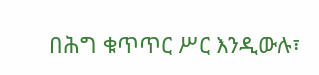በሕግ ቁጥጥር ሥር እንዲውሉ፣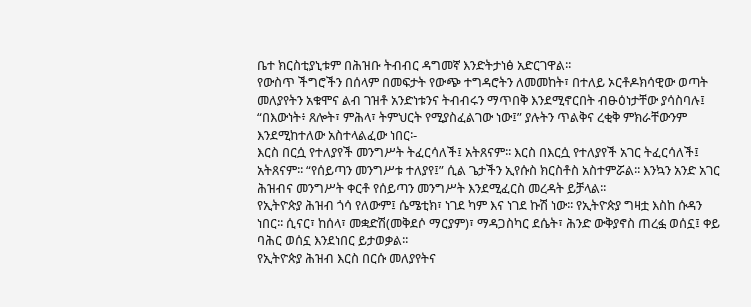ቤተ ክርስቲያኒቱም በሕዝቡ ትብብር ዳግመኛ እንድትታነፅ አድርገዋል፡፡
የውስጥ ችግሮችን በሰላም በመፍታት የውጭ ተግዳሮትን ለመመከት፣ በተለይ ኦርቶዶክሳዊው ወጣት መለያየትን አቁሞና ልብ ገዝቶ አንድነቱንና ትብብሩን ማጥበቅ እንደሚኖርበት ብፁዕነታቸው ያሳስባሉ፤ “በእውነት፥ ጸሎት፣ ምሕላ፣ ትምህርት የሚያስፈልገው ነው፤” ያሉትን ጥልቅና ረቂቅ ምክራቸውንም እንደሚከተለው አስተላልፈው ነበር፡-
እርስ በርሷ የተለያየች መንግሥት ትፈርሳለች፤ አትጸናም፡፡ እርስ በእርሷ የተለያየች አገር ትፈርሳለች፤ አትጸናም፡፡ “የሰይጣን መንግሥቱ ተለያየ፤” ሲል ጌታችን ኢየሱስ ክርስቶስ አስተምሯል፡፡ እንኳን አንድ አገር ሕዝብና መንግሥት ቀርቶ የሰይጣን መንግሥት እንደሚፈርስ መረዳት ይቻላል፡፡
የኢትዮጵያ ሕዝብ ጎሳ የለውም፤ ሴሜቲክ፣ ነገደ ካም እና ነገደ ኩሽ ነው፡፡ የኢትዮጵያ ግዛቷ እስከ ሱዳን ነበር፡፡ ሲናር፣ ከሰላ፣ መቋድሽ(መቅደሶ ማርያም)፣ ማዳጋስካር ደሴት፣ ሕንድ ውቅያኖስ ጠረፏ ወሰኗ፤ ቀይ ባሕር ወሰኗ እንደነበር ይታወቃል፡፡
የኢትዮጵያ ሕዝብ እርስ በርሱ መለያየትና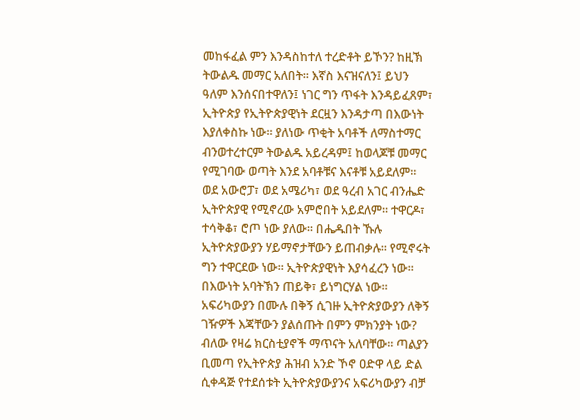መከፋፈል ምን እንዳስከተለ ተረድቶት ይኾን? ከዚኽ ትውልዱ መማር አለበት፡፡ እኛስ እናዝናለን፤ ይህን ዓለም እንሰናበተዋለን፤ ነገር ግን ጥፋት እንዳይፈጸም፣ ኢትዮጵያ የኢትዮጵያዊነት ደርዟን እንዳታጣ በእውነት እያለቀስኩ ነው፡፡ ያለነው ጥቂት አባቶች ለማስተማር ብንወተረተርም ትውልዱ አይረዳም፤ ከወላጆቹ መማር የሚገባው ወጣት እንደ አባቶቹና እናቶቹ አይደለም፡፡ ወደ አውሮፓ፣ ወደ አሜሪካ፣ ወደ ዓረብ አገር ብንሔድ ኢትዮጵያዊ የሚኖረው አምሮበት አይደለም፡፡ ተዋርዶ፣ ተሳቅቆ፣ ሮጦ ነው ያለው፡፡ በሔዱበት ኹሉ ኢትዮጵያውያን ሃይማኖታቸውን ይጠብቃሉ፡፡ የሚኖሩት ግን ተዋርደው ነው፡፡ ኢትዮጵያዊነት እያሳፈረን ነው፡፡
በእውነት አባትኽን ጠይቅ፣ ይነግርሃል ነው፡፡ አፍሪካውያን በሙሉ በቅኝ ሲገዙ ኢትዮጵያውያን ለቅኝ ገዥዎች እጃቸውን ያልሰጡት በምን ምክንያት ነው? ብለው የዛሬ ክርስቲያኖች ማጥናት አለባቸው፡፡ ጣልያን ቢመጣ የኢትዮጵያ ሕዝብ አንድ ኾኖ ዐድዋ ላይ ድል ሲቀዳጅ የተደሰቱት ኢትዮጵያውያንና አፍሪካውያን ብቻ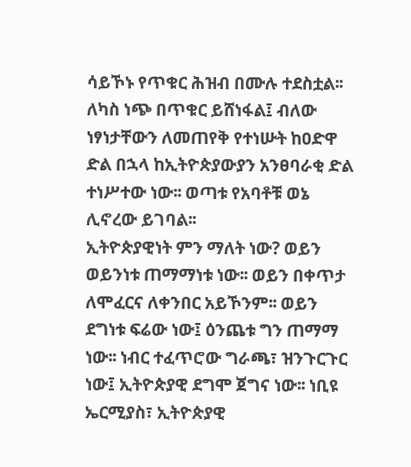ሳይኾኑ የጥቁር ሕዝብ በሙሉ ተደስቷል፡፡ ለካስ ነጭ በጥቁር ይሸነፋል፤ ብለው ነፃነታቸውን ለመጠየቅ የተነሡት ከዐድዋ ድል በኋላ ከኢትዮጵያውያን አንፀባራቂ ድል ተነሥተው ነው፡፡ ወጣቱ የአባቶቹ ወኔ ሊኖረው ይገባል፡፡
ኢትዮጵያዊነት ምን ማለት ነው? ወይን ወይንነቱ ጠማማነቱ ነው፡፡ ወይን በቀጥታ ለሞፈርና ለቀንበር አይኾንም፡፡ ወይን ደግነቱ ፍሬው ነው፤ ዕንጨቱ ግን ጠማማ ነው፡፡ ነብር ተፈጥሮው ግራጫ፣ ዝንጉርጉር ነው፤ ኢትዮጵያዊ ደግሞ ጀግና ነው፡፡ ነቢዩ ኤርሚያስ፣ ኢትዮጵያዊ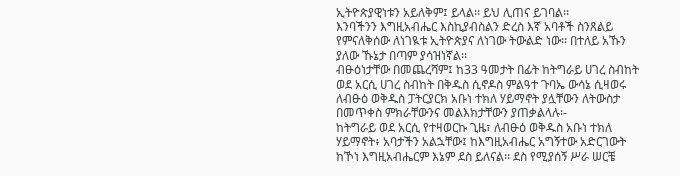ኢትዮጵያዊነቱን አይለቅም፤ ይላል፡፡ ይህ ሊጠና ይገባል፡፡
እንባችንን እግዚአብሔር እስኪያብስልን ድረስ እኛ አባቶች ስንጸልይ የምናለቅሰው ለነገዪቱ ኢትዮጵያና ለነገው ትውልድ ነው፡፡ በተለይ አኹን ያለው ኹኔታ በጣም ያሳዝነኛል፡፡
ብፁዕነታቸው በመጨረሻም፤ ከ33 ዓመታት በፊት ከትግራይ ሀገረ ስብከት ወደ አርሲ ሀገረ ስብከት በቅዱስ ሲኖዶስ ምልዓተ ጉባኤ ውሳኔ ሲዛወሩ ለብፁዕ ወቅዱስ ፓትርያርክ አቡነ ተክለ ሃይማኖት ያሏቸውን ለትውስታ በመጥቀስ ምክራቸውንና መልእክታቸውን ያጠቃልላሉ፡-
ከትግራይ ወደ አርሲ የተዛወርኩ ጊዜ፣ ለብፁዕ ወቅዱስ አቡነ ተክለ ሃይማኖት፥ አባታችን አልኋቸው፤ ከእግዚአብሔር አግኝተው አድርገውት ከኾነ እግዚአብሔርም እኔም ደስ ይለናል፡፡ ደስ የሚያሰኝ ሥራ ሠርቼ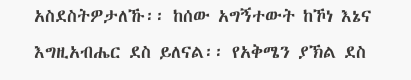አስደስትዎታለኹ፡፡ ከሰው አግኝተውት ከኾነ እኔና እግዚአብሔር ደስ ይለናል፡፡ የአቅሜን ያኽል ደስ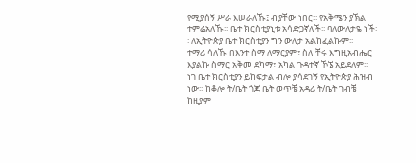የሚያሰኝ ሥራ እሠራለኹ፤ ብያቸው ነበር፡፡ የአቅሜን ያኽል ተምሬአለኹ፡፡ ቤተ ክርስቲያኒቱ አሳድጋኛለች፡፡ ባለውለታዬ ነች፡፡ ለኢትዮጵያ ቤተ ክርስቲያን ግን ውለታ አልከፈልኩም፡፡
ተማሪ ሳለኹ በእንተ ስማ ለማርያም፣ ስለ ቸሩ እግዚአብሔር እያልኩ ስማር አቅመ ደካማ፣ አካል ጉዳተኛ ኾኜ አይደለም፡፡ ነገ ቤተ ክርስቲያን ይከፍታል ብሎ ያሳደገኝ የኢትዮጵያ ሕዝብ ነው፡፡ ከቆሎ ት/ቤት ጎጆ ቤት ወጥቼ አዳሪ ት/ቤት ገብቼ ከዚያም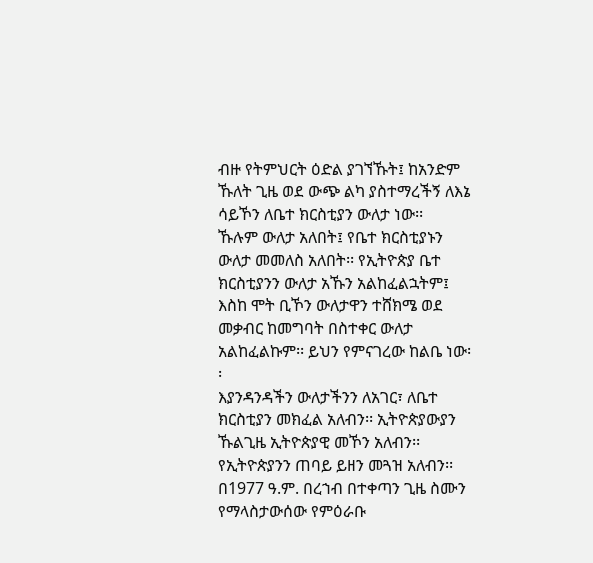ብዙ የትምህርት ዕድል ያገኘኹት፤ ከአንድም ኹለት ጊዜ ወደ ውጭ ልካ ያስተማረችኝ ለእኔ ሳይኾን ለቤተ ክርስቲያን ውለታ ነው፡፡
ኹሉም ውለታ አለበት፤ የቤተ ክርስቲያኑን ውለታ መመለስ አለበት፡፡ የኢትዮጵያ ቤተ ክርስቲያንን ውለታ አኹን አልከፈልኋትም፤ እስከ ሞት ቢኾን ውለታዋን ተሸክሜ ወደ መቃብር ከመግባት በስተቀር ውለታ አልከፈልኩም፡፡ ይህን የምናገረው ከልቤ ነው፡፡
እያንዳንዳችን ውለታችንን ለአገር፣ ለቤተ ክርስቲያን መክፈል አለብን፡፡ ኢትዮጵያውያን ኹልጊዜ ኢትዮጵያዊ መኾን አለብን፡፡ የኢትዮጵያንን ጠባይ ይዘን መጓዝ አለብን፡፡ በ1977 ዓ.ም. በረኀብ በተቀጣን ጊዜ ስሙን የማላስታውሰው የምዕራቡ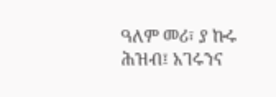ዓለም መሪ፣ ያ ኩሩ ሕዝብ፤ አገሩንና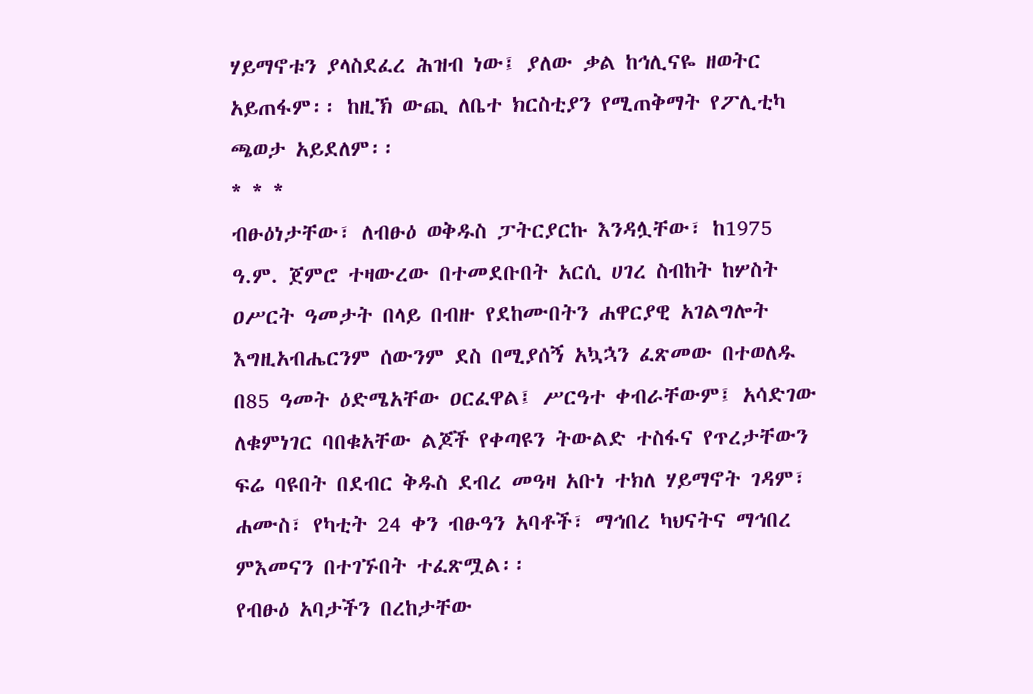ሃይማኖቱን ያላስደፈረ ሕዝብ ነው፤ ያለው ቃል ከኅሊናዬ ዘወትር አይጠፋም፡፡ ከዚኽ ውጪ ለቤተ ክርስቲያን የሚጠቅማት የፖሊቲካ ጫወታ አይደለም፡፡
* * *
ብፁዕነታቸው፣ ለብፁዕ ወቅዱስ ፓትርያርኩ እንዳሏቸው፣ ከ1975 ዓ.ም. ጀምሮ ተዛውረው በተመደቡበት አርሲ ሀገረ ስብከት ከሦስት ዐሥርት ዓመታት በላይ በብዙ የደከሙበትን ሐዋርያዊ አገልግሎት እግዚአብሔርንም ሰውንም ደስ በሚያሰኝ አኳኋን ፈጽመው በተወለዱ በ85 ዓመት ዕድሜአቸው ዐርፈዋል፤ ሥርዓተ ቀብራቸውም፤ አሳድገው ለቁምነገር ባበቁአቸው ልጆች የቀጣዩን ትውልድ ተስፋና የጥረታቸውን ፍሬ ባዩበት በደብር ቅዱስ ደብረ መዓዛ አቡነ ተክለ ሃይማኖት ገዳም፣ ሐሙስ፣ የካቲት 24 ቀን ብፁዓን አባቶች፣ ማኅበረ ካህናትና ማኅበረ ምእመናን በተገኙበት ተፈጽሟል፡፡
የብፁዕ አባታችን በረከታቸው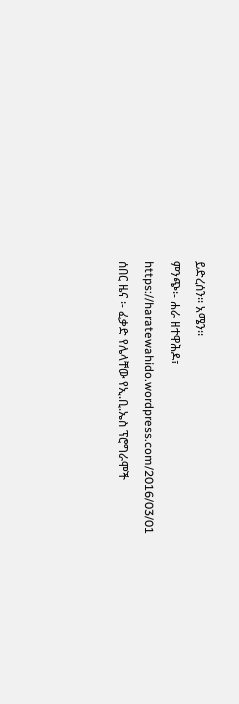ይድረሰን፡፡ አሜን፡፡
ምንጭ፡- ሐራ ዘተዋሕዶ፣ https://haratewahido.wordpress.com/2016/03/01
ሰበር ዜና ፡- ፈቃድ የሌላቸው የኢ.ቢ.ኤስ ፕሮግራሞች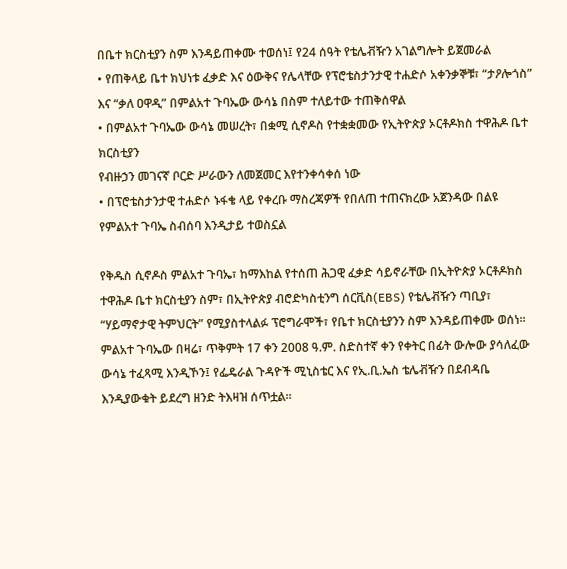በቤተ ክርስቲያን ስም እንዳይጠቀሙ ተወሰነ፤ የ24 ሰዓት የቴሌቭዥን አገልግሎት ይጀመራል
• የጠቅላይ ቤተ ክህነቱ ፈቃድ እና ዕውቅና የሌላቸው የፕሮቴስታንታዊ ተሐድሶ አቀንቃኞቹ፣ “ታዖሎጎስ” እና “ቃለ ዐዋዲ” በምልአተ ጉባኤው ውሳኔ በስም ተለይተው ተጠቅሰዋል
• በምልአተ ጉባኤው ውሳኔ መሠረት፣ በቋሚ ሲኖዶስ የተቋቋመው የኢትዮጵያ ኦርቶዶክስ ተዋሕዶ ቤተ ክርስቲያን
የብዙኃን መገናኛ ቦርድ ሥራውን ለመጀመር እየተንቀሳቀሰ ነው
• በፕሮቴስታንታዊ ተሐድሶ ኑፋቄ ላይ የቀረቡ ማስረጃዎች የበለጠ ተጠናክረው አጀንዳው በልዩ የምልአተ ጉባኤ ስብሰባ እንዲታይ ተወስኗል

የቅዱስ ሲኖዶስ ምልአተ ጉባኤ፣ ከማእከል የተሰጠ ሕጋዊ ፈቃድ ሳይኖራቸው በኢትዮጵያ ኦርቶዶክስ ተዋሕዶ ቤተ ክርስቲያን ስም፣ በኢትዮጵያ ብሮድካስቲንግ ሰርቪስ(EBS) የቴሌቭዥን ጣቢያ፣ “ሃይማኖታዊ ትምህርት” የሚያስተላልፉ ፕሮግራሞች፣ የቤተ ክርስቲያንን ስም እንዳይጠቀሙ ወሰነ፡፡
ምልአተ ጉባኤው በዛሬ፣ ጥቅምት 17 ቀን 2008 ዓ.ም. ስድስተኛ ቀን የቀትር በፊት ውሎው ያሳለፈው ውሳኔ ተፈጻሚ እንዲኾን፤ የፌዴራል ጉዳዮች ሚኒስቴር እና የኢ.ቢ.ኤስ ቴሌቭዥን በደብዳቤ እንዲያውቁት ይደረግ ዘንድ ትእዛዝ ሰጥቷል፡፡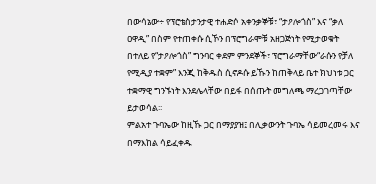በውሳኔው÷ የፕሮቴስታንታዊ ተሐድሶ አቀንቃኞቹ፣ “ታዖሎጎስ” እና “ቃለ ዐዋዲ” በስም የተጠቀሱ ሲኾን በፕሮግራሞቹ አዘጋጅነት የሚታወቁት በተለይ የ“ታዖሎጎስ” ግንባር ቀደም ምንደኞች፣ ፕሮግራማቸው“ራሱን የቻለ የሚዲያ ተቋም” እንጂ ከቅዱስ ሲኖዶሱ ይኹን ከጠቅላይ ቤተ ክህነቱ ጋር ተቋማዊ ግንኙነት እንደሌላቸው በይፋ በሰጡት መግለጫ ማረጋገጣቸው ይታወሳል፡፡
ምልአተ ጉባኤው ከዚኹ ጋር በማያያዝ፤ በሊቃውንት ጉባኤ ሳይመረመሩ እና በማእከል ሳይፈቀዱ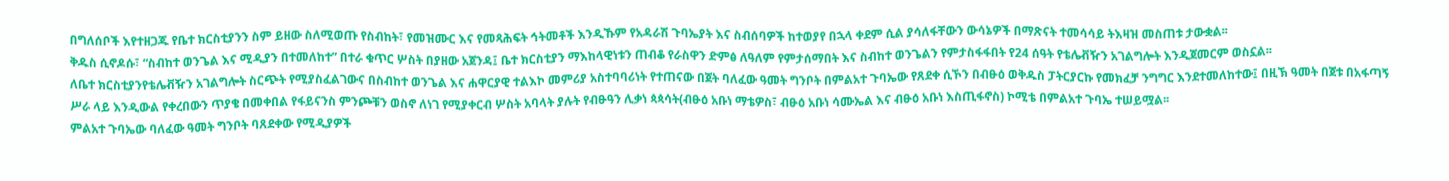በግለሰቦች እየተዘጋጁ የቤተ ክርስቲያንን ስም ይዘው ስለሚወጡ የስብከት፣ የመዝሙር እና የመጻሕፍት ኅትመቶች እንዲኹም የአዳራሽ ጉባኤያት እና ስብሰባዎች ከተወያየ በኋላ ቀደም ሲል ያሳለፋቸውን ውሳኔዎች በማጽናት ተመሳሳይ ትእዛዝ መስጠቱ ታውቋል፡፡
ቅዱስ ሲኖዶሱ፣ “ስብከተ ወንጌል እና ሚዲያን በተመለከተ” በተራ ቁጥር ሦስት በያዘው አጀንዳ፤ ቤተ ክርስቲያን ማእከላዊነቱን ጠብቆ የራስዋን ድምፅ ለዓለም የምታሰማበት እና ስብከተ ወንጌልን የምታስፋፋበት የ24 ሰዓት የቴሌቭዥን አገልግሎት እንዲጀመርም ወስኗል፡፡
ለቤተ ክርስቲያንየቴሌቭዥን አገልግሎት ስርጭት የሚያስፈልገውና በስብከተ ወንጌል እና ሐዋርያዊ ተልእኮ መምሪያ አስተባባሪነት የተጠናው በጀት ባለፈው ዓመት ግንቦት በምልአተ ጉባኤው የጸደቀ ሲኾን በብፁዕ ወቅዱስ ፓትርያርኩ የመክፈቻ ንግግር እንደተመለከተው፤ በዚኽ ዓመት በጀቱ በአፋጣኝ ሥራ ላይ እንዲውል የቀረበውን ጥያቄ በመቀበል የፋይናንስ ምንጮቹን ወስኖ ለነገ የሚያቀርብ ሦስት አባላት ያሉት የብፁዓን ሊቃነ ጳጳሳት(ብፁዕ አቡነ ማቴዎስ፣ ብፁዕ አቡነ ሳሙኤል እና ብፁዕ አቡነ እስጢፋኖስ) ኮሚቴ በምልአተ ጉባኤ ተሠይሟል፡፡
ምልአተ ጉባኤው ባለፈው ዓመት ግንቦት ባጸደቀው የሚዲያዎች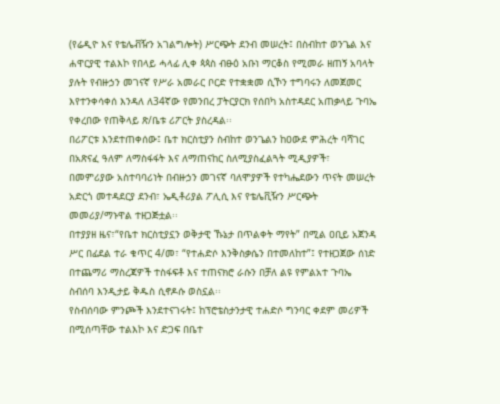(የሬዲዮ እና የቴሌቭዥን አገልግሎት) ሥርጭት ደንብ መሠረት፤ በስብከተ ወንጌል እና ሐዋርያዊ ተልእኮ የበላይ ሓላፊ ሊቀ ጳጳስ ብፁዕ አቡነ ማርቆስ የሚመራ ዘጠኝ አባላት ያሉት የብዙኃን መገናኛ የሥራ አመራር ቦርድ የተቋቋመ ሲኾን ተግባሩን ለመጀመር እየተንቀሳቀሰ እንዳለ ለ34ኛው የመንበረ ፓትርያርክ የሰበካ አስተዳደር አጠቃላይ ጉባኤ የቀረበው የጠቅላይ ጽ/ቤቱ ሪፖርት ያስረዳል፡፡
በሪፖርቱ እንደተጠቀሰው፤ ቤተ ክርስቲያን ስብከተ ወንጌልን ከዐውደ ምሕረት ባሻገር በአጽናፈ ዓለም ለማስፋፋት እና ለማጠናከር ስለሚያስፈልጓት ሚዲያዎች፣ በመምሪያው አስተባባሪነት በብዙኃን መገናኛ ባለሞያዎች የተካሔደውን ጥናት መሠረት አድርጎ መተዳደርያ ደንብ፣ ኤዲቶሪያል ፖሊሲ እና የቴሌቪዥን ሥርጭት መመሪያ/ማኑዋል ተዘጋጅቷል፡፡
በተያያዘ ዜና፣“የቤተ ክርስቲያኗን ወቅታዊ ኹኔታ በጥልቀት ማየት” በሚል ዐቢይ አጀንዳ ሥር በፊደል ተራ ቁጥር 4/መ፣ “የተሐድሶ እንቅስቃሴን በተመለከተ”፤ የተዘጋጀው ሰነድ በተጨማሪ ማስረጃዎች ተስፋፍቶ እና ተጠናክሮ ራሱን በቻለ ልዩ የምልአተ ጉባኤ ስብሰባ እንዲታይ ቅዱስ ሲኖዶሱ ወስኗል፡፡
የስብሰባው ምንጮች እንደተናገሩት፤ ከፕሮቴስታንታዊ ተሐድሶ ግንባር ቀደም መሪዎች በሚሰጣቸው ተልእኮ እና ድጋፍ በቤተ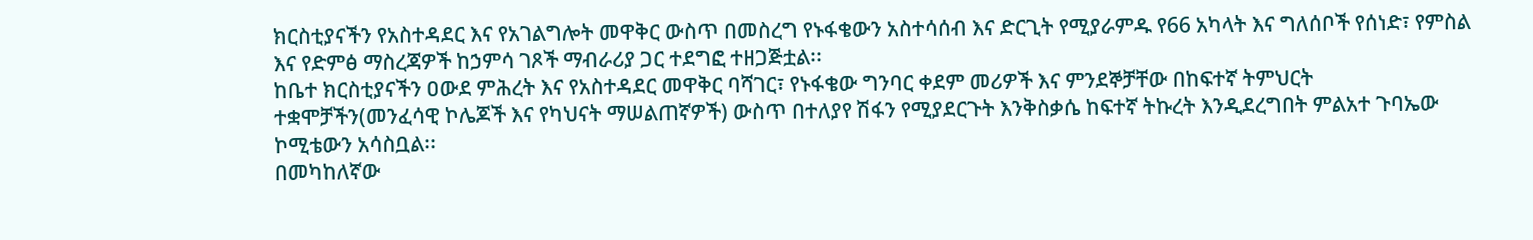ክርስቲያናችን የአስተዳደር እና የአገልግሎት መዋቅር ውስጥ በመስረግ የኑፋቄውን አስተሳሰብ እና ድርጊት የሚያራምዱ የ66 አካላት እና ግለሰቦች የሰነድ፣ የምስል እና የድምፅ ማስረጃዎች ከኃምሳ ገጾች ማብራሪያ ጋር ተደግፎ ተዘጋጅቷል፡፡
ከቤተ ክርስቲያናችን ዐውደ ምሕረት እና የአስተዳደር መዋቅር ባሻገር፣ የኑፋቄው ግንባር ቀደም መሪዎች እና ምንደኞቻቸው በከፍተኛ ትምህርት ተቋሞቻችን(መንፈሳዊ ኮሌጆች እና የካህናት ማሠልጠኛዎች) ውስጥ በተለያየ ሽፋን የሚያደርጉት እንቅስቃሴ ከፍተኛ ትኩረት እንዲደረግበት ምልአተ ጉባኤው ኮሚቴውን አሳስቧል፡፡
በመካከለኛው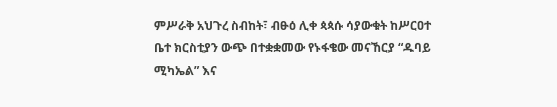ምሥራቅ አህጉረ ስብከት፣ ብፁዕ ሊቀ ጳጳሱ ሳያውቁት ከሥርዐተ ቤተ ክርስቲያን ውጭ በተቋቋመው የኑፋቄው መናኸርያ “ዱባይ ሚካኤል” እና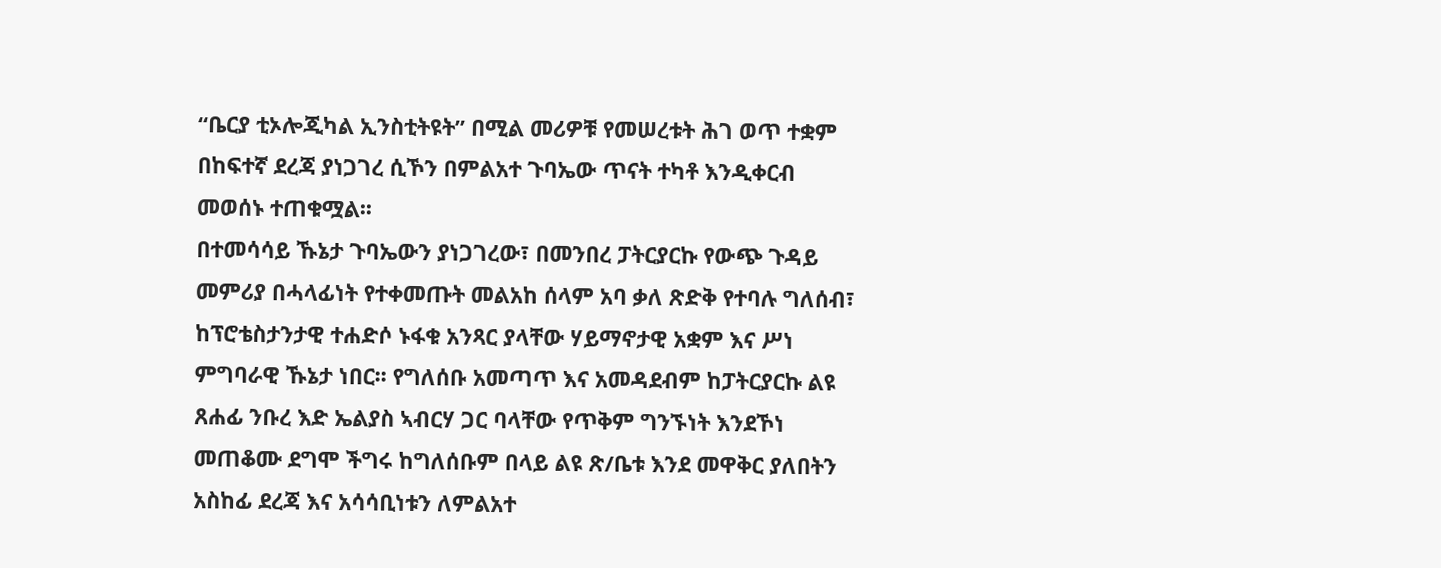“ቤርያ ቲኦሎጂካል ኢንስቲትዩት” በሚል መሪዎቹ የመሠረቱት ሕገ ወጥ ተቋም በከፍተኛ ደረጃ ያነጋገረ ሲኾን በምልአተ ጉባኤው ጥናት ተካቶ እንዲቀርብ መወሰኑ ተጠቁሟል፡፡
በተመሳሳይ ኹኔታ ጉባኤውን ያነጋገረው፣ በመንበረ ፓትርያርኩ የውጭ ጉዳይ መምሪያ በሓላፊነት የተቀመጡት መልአከ ሰላም አባ ቃለ ጽድቅ የተባሉ ግለሰብ፣ ከፕሮቴስታንታዊ ተሐድሶ ኑፋቁ አንጻር ያላቸው ሃይማኖታዊ አቋም እና ሥነ ምግባራዊ ኹኔታ ነበር፡፡ የግለሰቡ አመጣጥ እና አመዳደብም ከፓትርያርኩ ልዩ ጸሐፊ ንቡረ እድ ኤልያስ ኣብርሃ ጋር ባላቸው የጥቅም ግንኙነት እንደኾነ መጠቆሙ ደግሞ ችግሩ ከግለሰቡም በላይ ልዩ ጽ/ቤቱ እንደ መዋቅር ያለበትን አስከፊ ደረጃ እና አሳሳቢነቱን ለምልአተ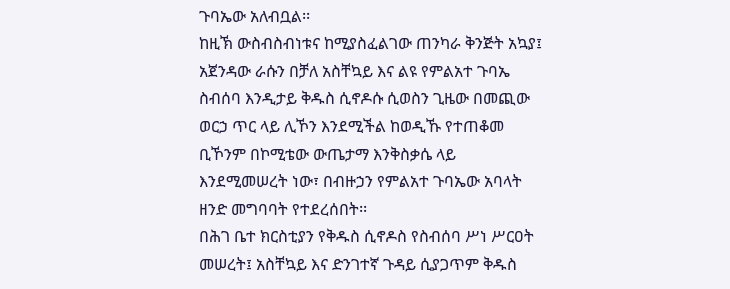ጉባኤው አለብቧል፡፡
ከዚኽ ውስብስብነቱና ከሚያስፈልገው ጠንካራ ቅንጅት አኳያ፤ አጀንዳው ራሱን በቻለ አስቸኳይ እና ልዩ የምልአተ ጉባኤ ስብሰባ እንዲታይ ቅዱስ ሲኖዶሱ ሲወስን ጊዜው በመጪው ወርኃ ጥር ላይ ሊኾን እንደሚችል ከወዲኹ የተጠቆመ ቢኾንም በኮሚቴው ውጤታማ እንቅስቃሴ ላይ እንደሚመሠረት ነው፣ በብዙኃን የምልአተ ጉባኤው አባላት ዘንድ መግባባት የተደረሰበት፡፡
በሕገ ቤተ ክርስቲያን የቅዱስ ሲኖዶስ የስብሰባ ሥነ ሥርዐት መሠረት፤ አስቸኳይ እና ድንገተኛ ጉዳይ ሲያጋጥም ቅዱስ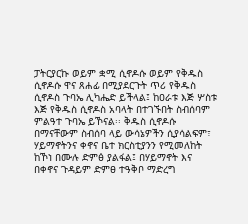ፓትርያርኩ ወይም ቋሚ ሲኖዶሱ ወይም የቅዱስ ሲኖዶሱ ዋና ጸሐፊ በሚያደርጉት ጥሪ የቅዱስ ሲኖዶስ ጉባኤ ሊካሔድ ይችላል፤ ከዐራቱ እጅ ሦስቱ እጅ የቅዱስ ሲኖዶስ አባላት በተገኙበት ስብሰባም ምልዓተ ጉባኤ ይኾናል፡፡ ቅዱስ ሲኖዶሱ በማናቸውም ስብሰባ ላይ ውሳኔዎችን ሲያሳልፍም፣ ሃይማኖትንና ቀኖና ቤተ ክርስቲያንን የሚመለከት ከኾነ በሙሉ ድምፅ ያልፋል፤ በሃይማኖት እና በቀኖና ጉዳይም ድምፀ ተዓቅቦ ማድረግ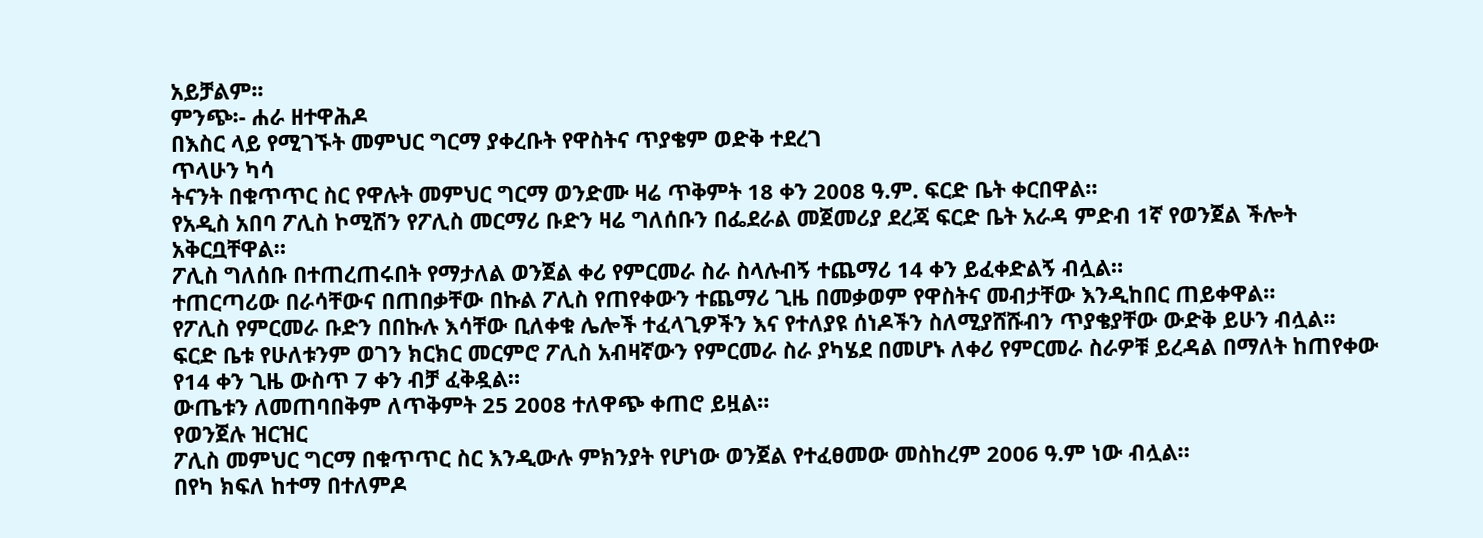አይቻልም፡፡
ምንጭ፡- ሐራ ዘተዋሕዶ
በእስር ላይ የሚገኙት መምህር ግርማ ያቀረቡት የዋስትና ጥያቄም ወድቅ ተደረገ
ጥላሁን ካሳ
ትናንት በቁጥጥር ስር የዋሉት መምህር ግርማ ወንድሙ ዛሬ ጥቅምት 18 ቀን 2008 ዓ.ም. ፍርድ ቤት ቀርበዋል።
የአዲስ አበባ ፖሊስ ኮሚሽን የፖሊስ መርማሪ ቡድን ዛሬ ግለሰቡን በፌደራል መጀመሪያ ደረጃ ፍርድ ቤት አራዳ ምድብ 1ኛ የወንጀል ችሎት አቅርቧቸዋል።
ፖሊስ ግለሰቡ በተጠረጠሩበት የማታለል ወንጀል ቀሪ የምርመራ ስራ ስላሉብኝ ተጨማሪ 14 ቀን ይፈቀድልኝ ብሏል።
ተጠርጣሪው በራሳቸውና በጠበቃቸው በኩል ፖሊስ የጠየቀውን ተጨማሪ ጊዜ በመቃወም የዋስትና መብታቸው እንዲከበር ጠይቀዋል።
የፖሊስ የምርመራ ቡድን በበኩሉ እሳቸው ቢለቀቁ ሌሎች ተፈላጊዎችን እና የተለያዩ ሰነዶችን ስለሚያሸሹብን ጥያቄያቸው ውድቅ ይሁን ብሏል።
ፍርድ ቤቱ የሁለቱንም ወገን ክርክር መርምሮ ፖሊስ አብዛኛውን የምርመራ ስራ ያካሄደ በመሆኑ ለቀሪ የምርመራ ስራዎቹ ይረዳል በማለት ከጠየቀው የ14 ቀን ጊዜ ውስጥ 7 ቀን ብቻ ፈቅዷል።
ውጤቱን ለመጠባበቅም ለጥቅምት 25 2008 ተለዋጭ ቀጠሮ ይዟል።
የወንጀሉ ዝርዝር
ፖሊስ መምህር ግርማ በቁጥጥር ስር እንዲውሉ ምክንያት የሆነው ወንጀል የተፈፀመው መስከረም 2006 ዓ.ም ነው ብሏል።
በየካ ክፍለ ከተማ በተለምዶ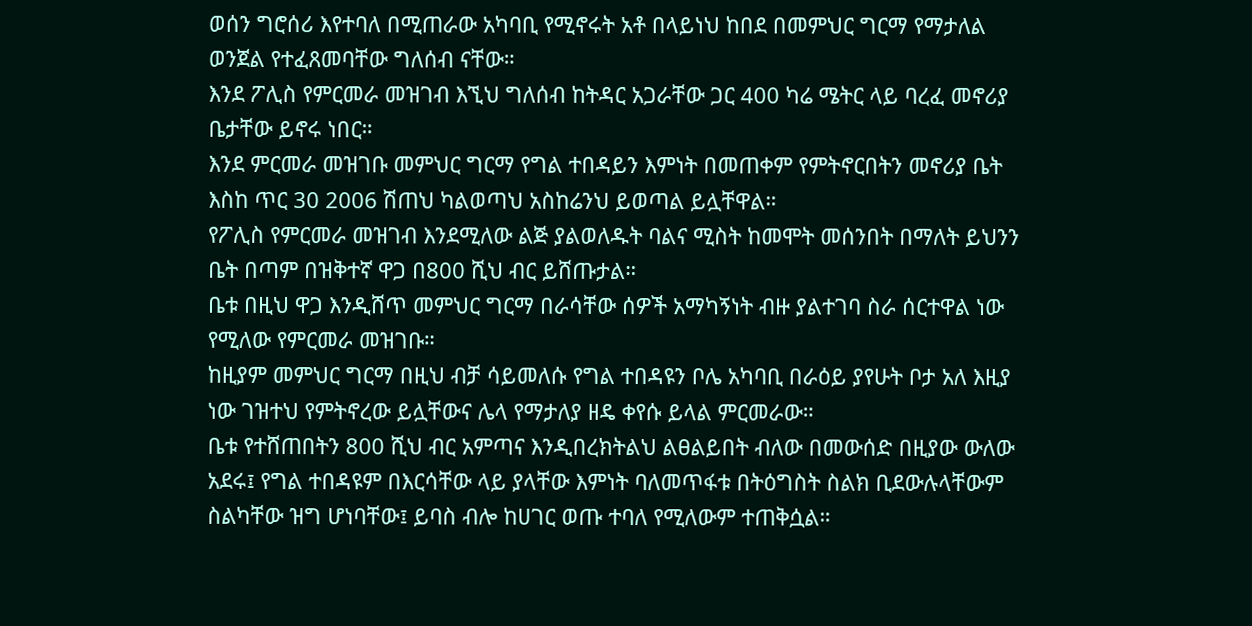ወሰን ግሮሰሪ እየተባለ በሚጠራው አካባቢ የሚኖሩት አቶ በላይነህ ከበደ በመምህር ግርማ የማታለል ወንጀል የተፈጸመባቸው ግለሰብ ናቸው።
እንደ ፖሊስ የምርመራ መዝገብ እኚህ ግለሰብ ከትዳር አጋራቸው ጋር 400 ካሬ ሜትር ላይ ባረፈ መኖሪያ ቤታቸው ይኖሩ ነበር።
እንደ ምርመራ መዝገቡ መምህር ግርማ የግል ተበዳይን እምነት በመጠቀም የምትኖርበትን መኖሪያ ቤት እስከ ጥር 30 2006 ሽጠህ ካልወጣህ አስከሬንህ ይወጣል ይሏቸዋል።
የፖሊስ የምርመራ መዝገብ እንደሚለው ልጅ ያልወለዱት ባልና ሚስት ከመሞት መሰንበት በማለት ይህንን ቤት በጣም በዝቅተኛ ዋጋ በ800 ሺህ ብር ይሸጡታል።
ቤቱ በዚህ ዋጋ እንዲሸጥ መምህር ግርማ በራሳቸው ሰዎች አማካኝነት ብዙ ያልተገባ ስራ ሰርተዋል ነው የሚለው የምርመራ መዝገቡ።
ከዚያም መምህር ግርማ በዚህ ብቻ ሳይመለሱ የግል ተበዳዩን ቦሌ አካባቢ በራዕይ ያየሁት ቦታ አለ እዚያ ነው ገዝተህ የምትኖረው ይሏቸውና ሌላ የማታለያ ዘዴ ቀየሱ ይላል ምርመራው።
ቤቱ የተሸጠበትን 800 ሺህ ብር አምጣና እንዲበረክትልህ ልፀልይበት ብለው በመውሰድ በዚያው ውለው አደሩ፤ የግል ተበዳዩም በእርሳቸው ላይ ያላቸው እምነት ባለመጥፋቱ በትዕግስት ስልክ ቢደውሉላቸውም ስልካቸው ዝግ ሆነባቸው፤ ይባስ ብሎ ከሀገር ወጡ ተባለ የሚለውም ተጠቅሷል።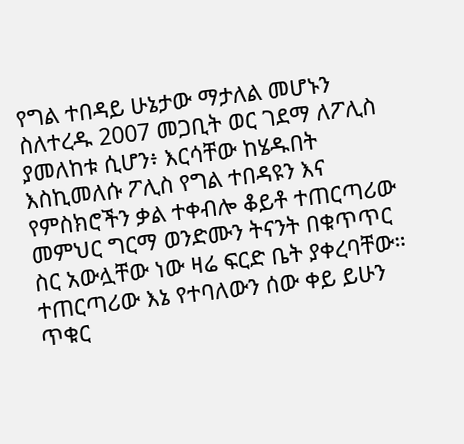የግል ተበዳይ ሁኔታው ማታለል መሆኑን ስለተረዱ 2007 መጋቢት ወር ገደማ ለፖሊስ ያመለከቱ ሲሆን፥ እርሳቸው ከሄዱበት እስኪመለሱ ፖሊስ የግል ተበዳዩን እና የምስክሮችን ቃል ተቀብሎ ቆይቶ ተጠርጣሪው መምህር ግርማ ወንድሙን ትናንት በቁጥጥር ስር አውሏቸው ነው ዛሬ ፍርድ ቤት ያቀረባቸው።
ተጠርጣሪው እኔ የተባለውን ሰው ቀይ ይሁን ጥቁር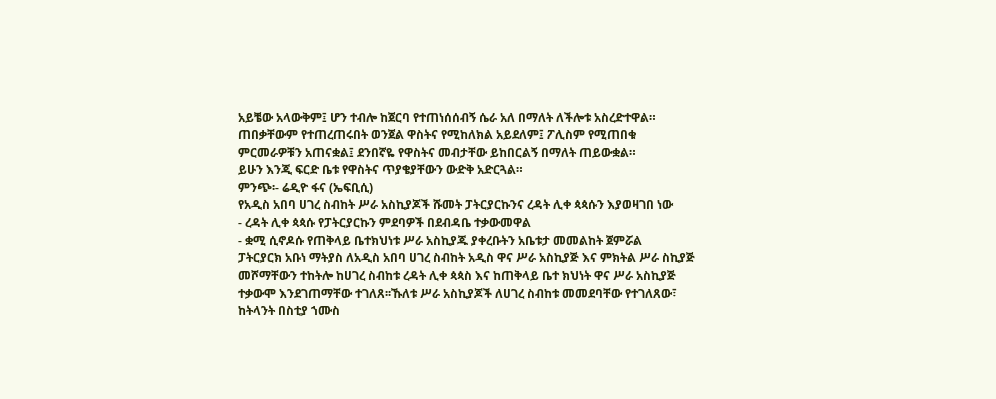አይቼው አላውቅም፤ ሆን ተብሎ ከጀርባ የተጠነሰሰብኝ ሴራ አለ በማለት ለችሎቱ አስረድተዋል።
ጠበቃቸውም የተጠረጠሩበት ወንጀል ዋስትና የሚከለክል አይደለም፤ ፖሊስም የሚጠበቁ ምርመራዎቹን አጠናቋል፤ ደንበኛዬ የዋስትና መብታቸው ይከበርልኝ በማለት ጠይውቋል።
ይሁን እንጂ ፍርድ ቤቱ የዋስትና ጥያቄያቸውን ውድቅ አድርጓል።
ምንጭ፡- ሬዲዮ ፋና (ኤፍቢሲ)
የአዲስ አበባ ሀገረ ስብከት ሥራ አስኪያጆች ሹመት ፓትርያርኩንና ረዳት ሊቀ ጳጳሱን እያወዛገበ ነው
- ረዳት ሊቀ ጳጳሱ የፓትርያርኩን ምደባዎች በደብዳቤ ተቃውመዋል
- ቋሚ ሲኖዶሱ የጠቅላይ ቤተክህነቱ ሥራ አስኪያጁ ያቀረቡትን አቤቱታ መመልከት ጀምሯል
ፓትርያርክ አቡነ ማትያስ ለአዲስ አበባ ሀገረ ስብከት አዲስ ዋና ሥራ አስኪያጅ እና ምክትል ሥራ ስኪያጅ መሾማቸውን ተከትሎ ከሀገረ ስብከቱ ረዳት ሊቀ ጳጳስ እና ከጠቅላይ ቤተ ክህነት ዋና ሥራ አስኪያጅ ተቃውሞ እንደገጠማቸው ተገለጸ፡፡ኹለቱ ሥራ አስኪያጆች ለሀገረ ስብከቱ መመደባቸው የተገለጸው፣ ከትላንት በስቲያ ኀሙስ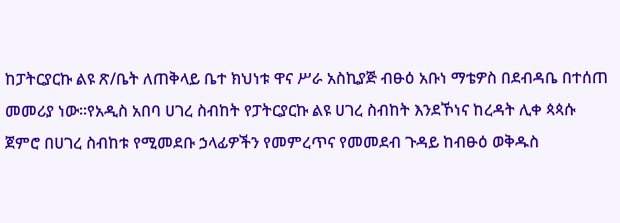ከፓትርያርኩ ልዩ ጽ/ቤት ለጠቅላይ ቤተ ክህነቱ ዋና ሥራ አስኪያጅ ብፁዕ አቡነ ማቴዎስ በደብዳቤ በተሰጠ መመሪያ ነው፡፡የአዲስ አበባ ሀገረ ስብከት የፓትርያርኩ ልዩ ሀገረ ስብከት እንደኾነና ከረዳት ሊቀ ጳጳሱ ጀምሮ በሀገረ ስብከቱ የሚመደቡ ኃላፊዎችን የመምረጥና የመመደብ ጉዳይ ከብፁዕ ወቅዱስ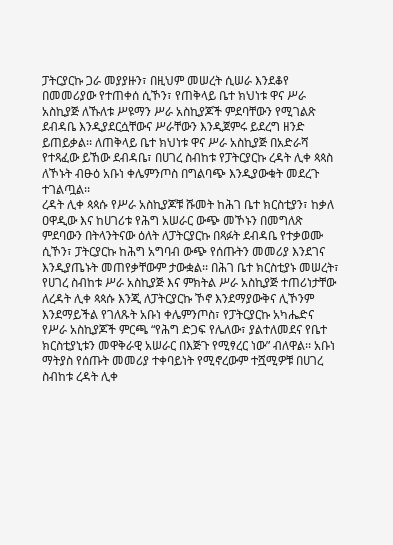ፓትርያርኩ ጋራ መያያዙን፣ በዚህም መሠረት ሲሠራ እንደቆየ በመመሪያው የተጠቀሰ ሲኾን፣ የጠቅላይ ቤተ ክህነቱ ዋና ሥራ አስኪያጅ ለኹለቱ ሥዩማን ሥራ አስኪያጆች ምደባቸውን የሚገልጽ ደብዳቤ እንዲያደርሷቸውና ሥራቸውን እንዲጀምሩ ይደረግ ዘንድ ይጠይቃል፡፡ ለጠቅላይ ቤተ ክህነቱ ዋና ሥራ አስኪያጅ በአድራሻ የተጻፈው ይኸው ደብዳቤ፣ በሀገረ ስብከቱ የፓትርያርኩ ረዳት ሊቀ ጳጳስ ለኾኑት ብፁዕ አቡነ ቀሌምንጦስ በግልባጭ እንዲያውቁት መደረጉ ተገልጧል፡፡
ረዳት ሊቀ ጳጳሱ የሥራ አስኪያጆቹ ሹመት ከሕገ ቤተ ክርስቲያን፣ ከቃለ ዐዋዲው እና ከሀገሪቱ የሕግ አሠራር ውጭ መኾኑን በመግለጽ ምደባውን በትላንትናው ዕለት ለፓትርያርኩ በጻፉት ደብዳቤ የተቃወሙ ሲኾን፣ ፓትርያርኩ ከሕግ አግባብ ውጭ የሰጡትን መመሪያ እንደገና እንዲያጤኑት መጠየቃቸውም ታውቋል፡፡ በሕገ ቤተ ክርስቲያኑ መሠረት፣ የሀገረ ስብከቱ ሥራ አስኪያጅ እና ምክትል ሥራ አስኪያጅ ተጠሪነታቸው ለረዳት ሊቀ ጳጳሱ እንጂ ለፓትርያርኩ ኾኖ እንደማያውቅና ሊኾንም እንደማይችል የገለጹት አቡነ ቀሌምንጦስ፣ የፓትርያርኩ አካሔድና የሥራ አስኪያጆች ምርጫ “የሕግ ድጋፍ የሌለው፣ ያልተለመደና የቤተ ክርስቲያኒቱን መዋቅራዊ አሠራር በእጅጉ የሚፃረር ነው” ብለዋል፡፡ አቡነ ማትያስ የሰጡት መመሪያ ተቀባይነት የሚኖረውም ተሿሚዎቹ በሀገረ ስብከቱ ረዳት ሊቀ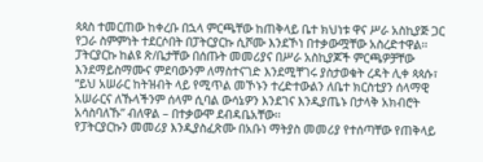ጳጳስ ተመርጠው ከቀረቡ በኋላ ምርጫቸው ከጠቅላይ ቤተ ክህነቱ ዋና ሥራ አስኪያጅ ጋር የጋራ ስምምነት ተደርሶበት በፓትርያርኩ ሲሾሙ እንደኾነ በተቃውሟቸው አስረድተዋል፡፡ ፓትርያርኩ ከልዩ ጽ/ቤታቸው በሰጡት መመሪያና በሥራ አስኪያጆች ምርጫዎቻቸው እንደማይስማሙና ምደባውንም ለማስተናገድ እንደሚቸገሩ ያስታወቁት ረዳት ሊቀ ጳጳሱ፣ “ይህ አሠራር ከትዝብት ላይ የሚጥል መኾኑን ተረድተውልን ለቤተ ክርስቲያን ሰላማዊ አሠራርና ለኹላችንም ሰላም ሲባል ውሳኔዎን እንደገና እንዲያጤኑ በታላቅ አክብሮት አሳስባለኹ” ብለዋል – በተቃውሞ ደብዳቤአቸው፡፡
የፓትርያርኩን መመሪያ እንዲያስፈጽሙ በአቡነ ማትያስ መመሪያ የተሰጣቸው የጠቅላይ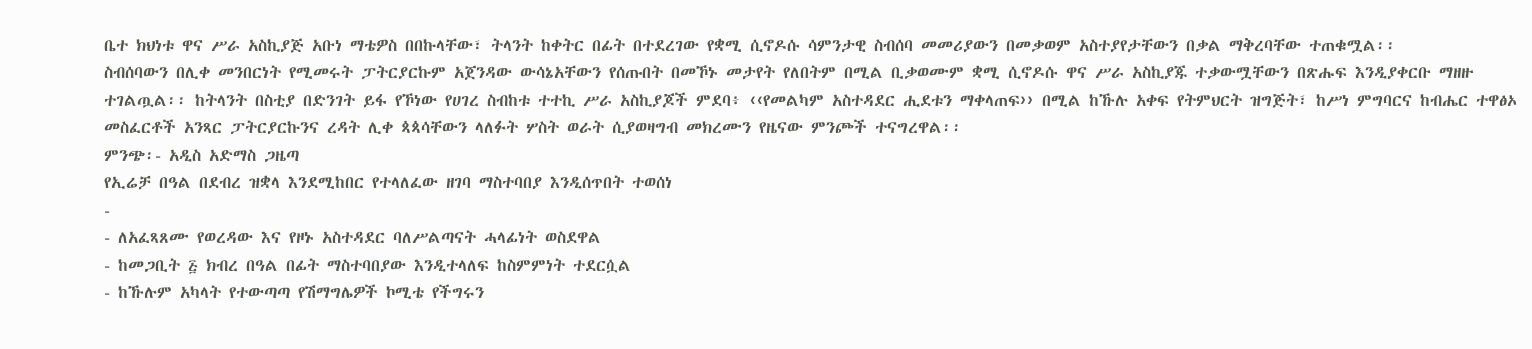ቤተ ክህነቱ ዋና ሥራ አስኪያጅ አቡነ ማቴዎስ በበኩላቸው፣ ትላንት ከቀትር በፊት በተደረገው የቋሚ ሲኖዶሱ ሳምንታዊ ስብሰባ መመሪያውን በመቃወም አስተያየታቸውን በቃል ማቅረባቸው ተጠቁሟል፡፡
ስብሰባውን በሊቀ መንበርነት የሚመሩት ፓትርያርኩም አጀንዳው ውሳኔአቸውን የሰጡበት በመኾኑ መታየት የለበትም በሚል ቢቃወሙም ቋሚ ሲኖዶሱ ዋና ሥራ አስኪያጁ ተቃውሟቸውን በጽሑፍ እንዲያቀርቡ ማዘዙ ተገልጧል፡፡ ከትላንት በስቲያ በድንገት ይፋ የኾነው የሀገረ ስብከቱ ተተኪ ሥራ አስኪያጆች ምደባ፥ ‹‹የመልካም አስተዳደር ሒደቱን ማቀላጠፍ›› በሚል ከኹሉ አቀፍ የትምህርት ዝግጅት፣ ከሥነ ምግባርና ከብሔር ተዋፅኦ መስፈርቶች አንጻር ፓትርያርኩንና ረዳት ሊቀ ጳጳሳቸውን ላለፉት ሦስት ወራት ሲያወዛግብ መክረሙን የዜናው ምንጮች ተናግረዋል፡፡
ምንጭ፡- አዲስ አድማስ ጋዜጣ
የኢሬቻ በዓል በደብረ ዝቋላ እንደሚከበር የተላለፈው ዘገባ ማስተባበያ እንዲሰጥበት ተወሰነ
-
- ለአፈጻጸሙ የወረዳው እና የዞኑ አስተዳደር ባለሥልጣናት ሓላፊነት ወስደዋል
- ከመጋቢት ፭ ክብረ በዓል በፊት ማስተባበያው እንዲተላለፍ ከስምምነት ተደርሷል
- ከኹሉም አካላት የተውጣጣ የሽማግሌዎች ኮሚቴ የችግሩን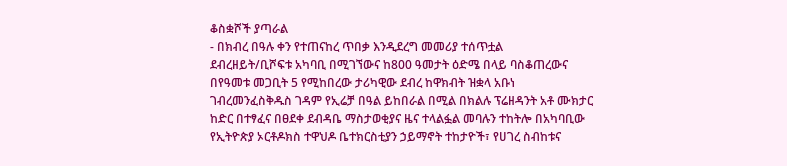ቆስቋሾች ያጣራል
- በክብረ በዓሉ ቀን የተጠናከረ ጥበቃ እንዲደረግ መመሪያ ተሰጥቷል
ደብረዘይት/ቢሾፍቱ አካባቢ በሚገኘውና ከ800 ዓመታት ዕድሜ በላይ ባስቆጠረውና በየዓመቱ መጋቢት 5 የሚከበረው ታሪካዊው ደብረ ከዋክብት ዝቋላ አቡነ ገብረመንፈስቅዱስ ገዳም የኢሬቻ በዓል ይከበራል በሚል በክልሉ ፕሬዘዳንት አቶ ሙክታር ከድር በተፃፈና በፀደቀ ደብዳቤ ማስታወቂያና ዜና ተላልፏል መባሉን ተከትሎ በአካባቢው የኢትዮጵያ ኦርቶዶክስ ተዋህዶ ቤተክርስቲያን ኃይማኖት ተከታዮች፣ የሀገረ ስብከቱና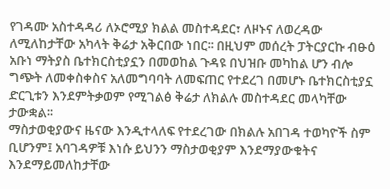የገዳሙ አስተዳዳሪ ለኦሮሚያ ክልል መስተዳደር፣ ለዞኑና ለወረዳው ለሚለከታቸው አካላት ቅሬታ አቅርበው ነበር፡፡ በዚህም መሰረት ፓትርያርኩ ብፁዕ አቡነ ማትያስ ቤተክርስቲያኗን በመወከል ጉዳዩ በህዝቡ መካከል ሆን ብሎ ግጭት ለመቀስቀስና አለመግባባት ለመፍጠር የተደረገ በመሆኑ ቤተክርስቲያኗ ድርጊቱን እንደምትቃወም የሚገልፅ ቅሬታ ለክልሉ መስተዳደር መላካቸው ታውቋል፡፡
ማስታወቂያውና ዜናው እንዲተላለፍ የተደረገው በክልሉ አበገዳ ተወካዮች ስም ቢሆንም፤ አባገዳዎቹ እነሱ ይህንን ማስታወቂያም እንደማያውቁትና እንደማይመለከታቸው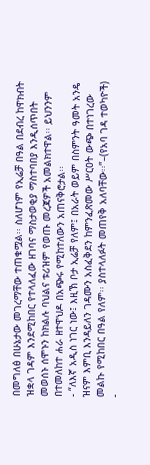በመግለፅ በሁኔታው መገረማቸው ተጠቁሟል፡፡ ስለሆነም የኢሬቻ በዓል በደብረ ከዋክብት ዝቋላ ገዳም እንደሚከበር የተላለፈው ዘገባና ማስታወቂያ ማስተባበያ እንዲሰጥበት መወሰኑ ሰሞኑን ከክልሉ ባህልና ቱሪዝም የወጡ መረጃዎች አመልክተዋል፡፡ ይህንንም በተመለከተ ሐራ ዘተዋህዶ በአጭሩ የሚከተለውን አጠናቅሮታል፡፡
- “ለእኛ አዲስ ነገር ነው፤ እዚኽ ቦታ ኢሬቻ የለም፤ በአራት ወይም በስምንት ዓመት አንዴ ዝናም እምቢ እንዳይለን ገዳሙን አስፈቅደን ከምንፈጽመው ሥርዐት ውጭ በተነገረው መልኩ የሚከበር በዓል የለም፡፡ ያስተላለፉት መጠየቅ አለባቸው፡፡”–(የአባ ገዳ ተወካዮች)
-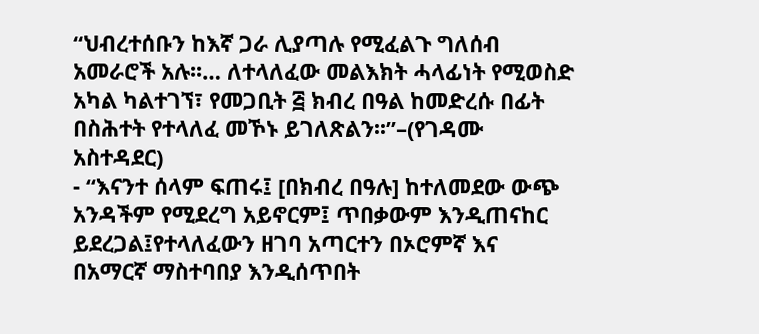“ህብረተሰቡን ከእኛ ጋራ ሊያጣሉ የሚፈልጉ ግለሰብ አመራሮች አሉ፡፡… ለተላለፈው መልእክት ሓላፊነት የሚወስድ አካል ካልተገኘ፣ የመጋቢት ፭ ክብረ በዓል ከመድረሱ በፊት በስሕተት የተላለፈ መኾኑ ይገለጽልን፡፡”–(የገዳሙ አስተዳደር)
- “እናንተ ሰላም ፍጠሩ፤ [በክብረ በዓሉ] ከተለመደው ውጭ አንዳችም የሚደረግ አይኖርም፤ ጥበቃውም እንዲጠናከር ይደረጋል፤የተላለፈውን ዘገባ አጣርተን በኦሮምኛ እና በአማርኛ ማስተባበያ እንዲሰጥበት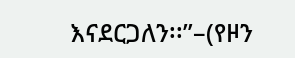እናደርጋለን፡፡”–(የዞን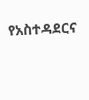የአስተዳደርና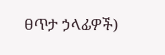ፀጥታ ኃላፊዎች)